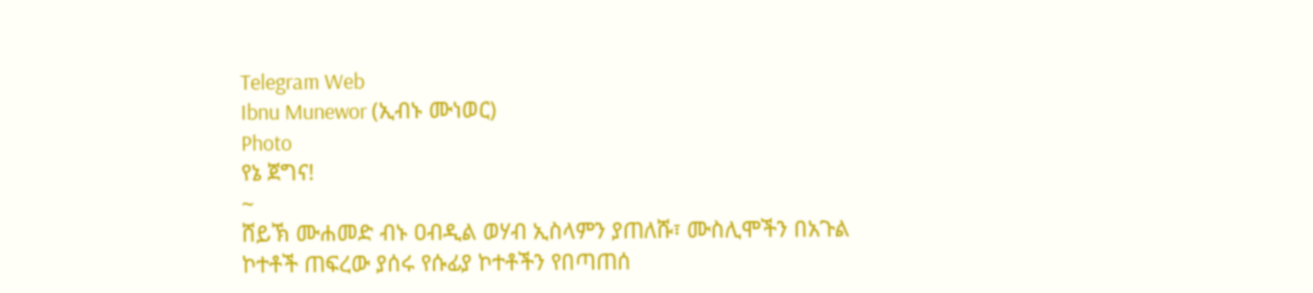Telegram Web
Ibnu Munewor (ኢብኑ ሙነወር)
Photo
የኔ ጀግና!
~
ሸይኽ ሙሐመድ ብኑ ዐብዲል ወሃብ ኢስላምን ያጠለሹ፣ ሙስሊሞችን በአጉል ኮተቶች ጠፍረው ያሰሩ የሱፊያ ኮተቶችን የበጣጠሰ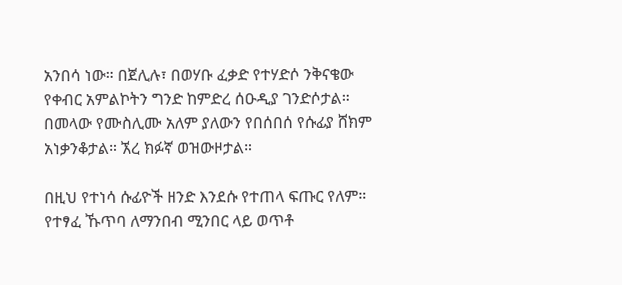አንበሳ ነው። በጀሊሉ፣ በወሃቡ ፈቃድ የተሃድሶ ንቅናቄው የቀብር አምልኮትን ግንድ ከምድረ ሰዑዲያ ገንድሶታል። በመላው የሙስሊሙ አለም ያለውን የበሰበሰ የሱፊያ ሸክም አነቃንቆታል። ኧረ ክፉኛ ወዝውዞታል።

በዚህ የተነሳ ሱፊዮች ዘንድ እንደሱ የተጠላ ፍጡር የለም። የተፃፈ ኹጥባ ለማንበብ ሚንበር ላይ ወጥቶ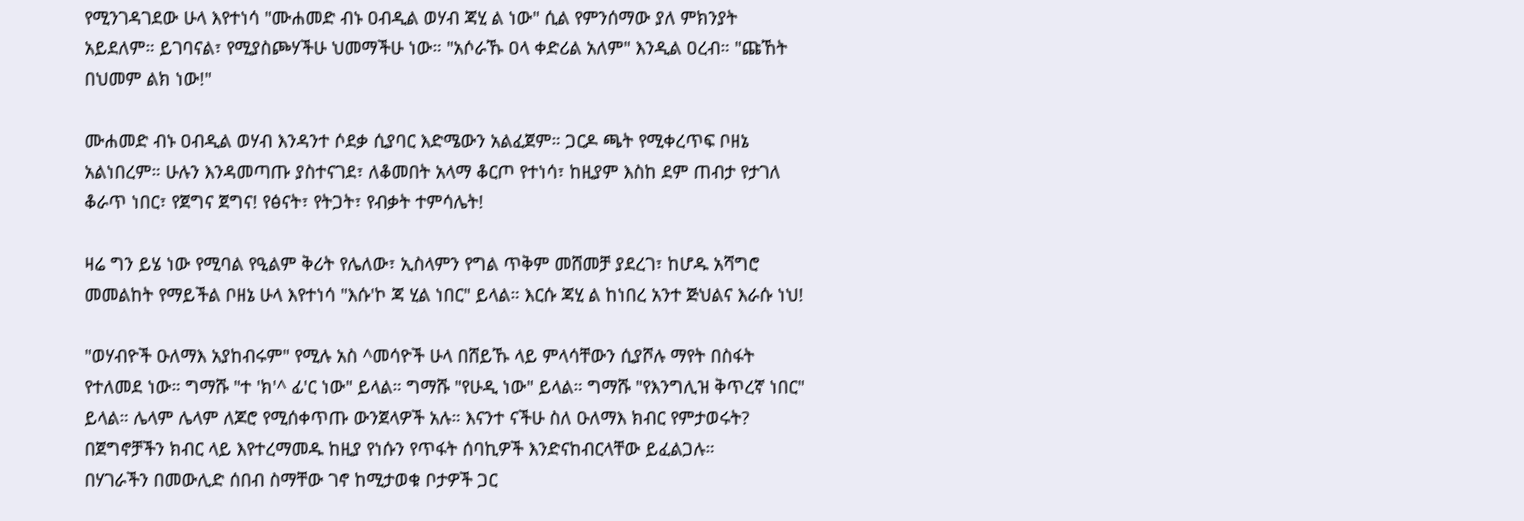የሚንገዳገደው ሁላ እየተነሳ "ሙሐመድ ብኑ ዐብዲል ወሃብ ጃሂ ል ነው" ሲል የምንሰማው ያለ ምክንያት አይደለም። ይገባናል፣ የሚያስጮሃችሁ ህመማችሁ ነው። "አሶራኹ ዐላ ቀድሪል አለም" እንዲል ዐረብ። "ጩኸት በህመም ልክ ነው!"

ሙሐመድ ብኑ ዐብዲል ወሃብ እንዳንተ ሶደቃ ሲያባር እድሜውን አልፈጀም። ጋርዶ ጫት የሚቀረጥፍ ቦዘኔ አልነበረም። ሁሉን እንዳመጣጡ ያስተናገደ፣ ለቆመበት አላማ ቆርጦ የተነሳ፣ ከዚያም እስከ ደም ጠብታ የታገለ ቆራጥ ነበር፣ የጀግና ጀግና! የፅናት፣ የትጋት፣ የብቃት ተምሳሌት!

ዛሬ ግን ይሄ ነው የሚባል የዒልም ቅሪት የሌለው፣ ኢስላምን የግል ጥቅም መሸመቻ ያደረገ፣ ከሆዱ አሻግሮ መመልከት የማይችል ቦዘኔ ሁላ እየተነሳ "እሱ'ኮ ጃ ሂል ነበር" ይላል። እርሱ ጃሂ ል ከነበረ አንተ ጅህልና እራሱ ነህ!

"ወሃብዮች ዑለማእ አያከብሩም" የሚሉ አስ ^መሳዮች ሁላ በሸይኹ ላይ ምላሳቸውን ሲያሾሉ ማየት በስፋት የተለመደ ነው። ግማሹ "ተ 'ክ'^ ፊ'ር ነው" ይላል። ግማሹ "የሁዲ ነው" ይላል። ግማሹ "የእንግሊዝ ቅጥረኛ ነበር" ይላል። ሌላም ሌላም ለጆሮ የሚሰቀጥጡ ውንጀላዎች አሉ። እናንተ ናችሁ ስለ ዑለማእ ክብር የምታወሩት? በጀግኖቻችን ክብር ላይ እየተረማመዱ ከዚያ የነሱን የጥፋት ሰባኪዎች እንድናከብርላቸው ይፈልጋሉ።
በሃገራችን በመውሊድ ሰበብ ስማቸው ገኖ ከሚታወቁ ቦታዎች ጋር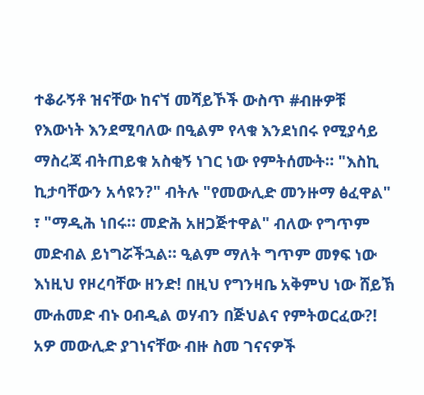ተቆራኝቶ ዝናቸው ከናኘ መሻይኾች ውስጥ #ብዙዎቹ የእውነት እንደሚባለው በዒልም የላቁ እንደነበሩ የሚያሳይ ማስረጃ ብትጠይቁ አስቂኝ ነገር ነው የምትሰሙት። "እስኪ ኪታባቸውን አሳዩን?" ብትሉ "የመውሊድ መንዙማ ፅፈዋል" ፣ "ማዲሕ ነበሩ። መድሕ አዘጋጅተዋል" ብለው የግጥም መድብል ይነግሯችኋል። ዒልም ማለት ግጥም መፃፍ ነው እነዚህ የዞረባቸው ዘንድ! በዚህ የግንዛቤ አቅምህ ነው ሸይኽ ሙሐመድ ብኑ ዐብዲል ወሃብን በጅህልና የምትወርፈው?! አዎ መውሊድ ያገነናቸው ብዙ ስመ ገናናዎች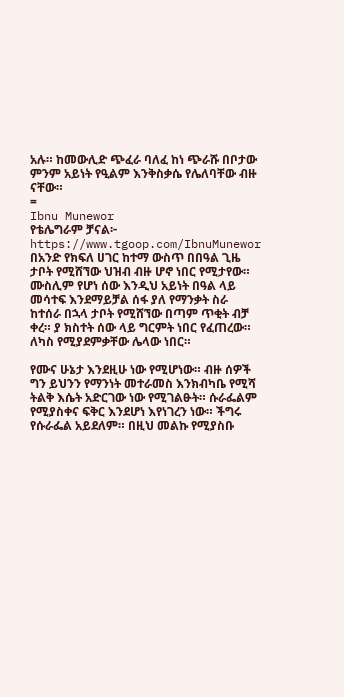አሉ። ከመውሊድ ጭፈራ ባለፈ ከነ ጭራሹ በቦታው ምንም አይነት የዒልም እንቅስቃሴ የሌለባቸው ብዙ ናቸው።
=
Ibnu Munewor
የቴሌግራም ቻናል፦
https://www.tgoop.com/IbnuMunewor
በአንድ የክፍለ ሀገር ከተማ ውስጥ በበዓል ጊዜ ታቦት የሚሸኘው ህዝብ ብዙ ሆኖ ነበር የሚታየው። ሙስሊም የሆነ ሰው እንዲህ አይነት በዓል ላይ መሳተፍ እንደማይቻል ሰፋ ያለ የማንቃት ስራ ከተሰራ በኋላ ታቦት የሚሸኘው በጣም ጥቂት ብቻ ቀረ። ያ ክስተት ሰው ላይ ግርምት ነበር የፈጠረው። ለካስ የሚያደምቃቸው ሌላው ነበር።

የሙና ሁኔታ እንደዚሁ ነው የሚሆነው። ብዙ ሰዎች ግን ይህንን የማንነት መተራመስ እንክብካቤ የሚሻ ትልቅ እሴት አድርገው ነው የሚገልፁት። ሱራፌልም የሚያስቀና ፍቅር እንደሆነ እየነገረን ነው። ችግሩ የሱራፌል አይደለም። በዚህ መልኩ የሚያስቡ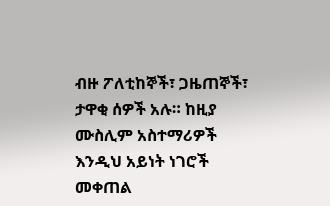ብዙ ፖለቲከኞች፣ ጋዜጠኞች፣ ታዋቂ ሰዎች አሉ። ከዚያ ሙስሊም አስተማሪዎች እንዲህ አይነት ነገሮች መቀጠል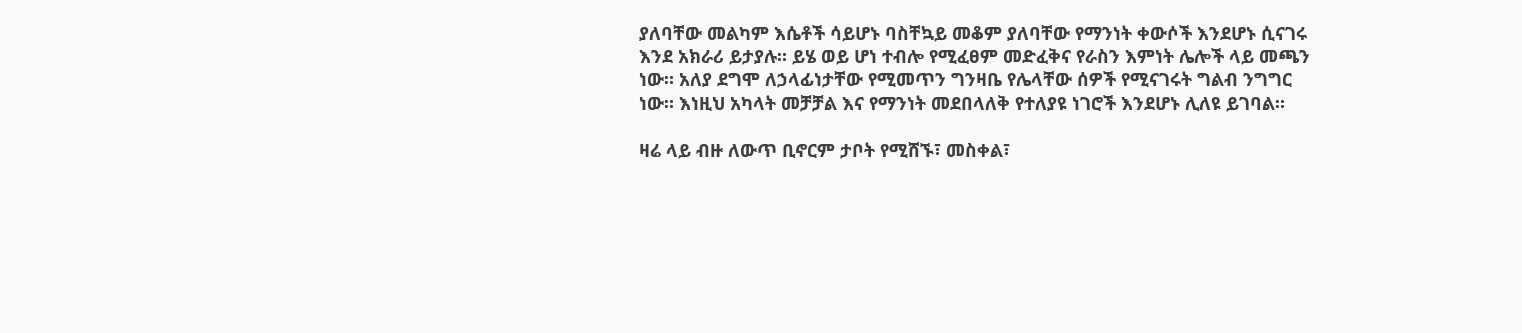ያለባቸው መልካም እሴቶች ሳይሆኑ ባስቸኳይ መቆም ያለባቸው የማንነት ቀውሶች እንደሆኑ ሲናገሩ እንደ አክራሪ ይታያሉ። ይሄ ወይ ሆነ ተብሎ የሚፈፀም መድፈቅና የራስን እምነት ሌሎች ላይ መጫን ነው። አለያ ደግሞ ለኃላፊነታቸው የሚመጥን ግንዛቤ የሌላቸው ሰዎች የሚናገሩት ግልብ ንግግር ነው። እነዚህ አካላት መቻቻል እና የማንነት መደበላለቅ የተለያዩ ነገሮች እንደሆኑ ሊለዩ ይገባል።

ዛሬ ላይ ብዙ ለውጥ ቢኖርም ታቦት የሚሸኙ፣ መስቀል፣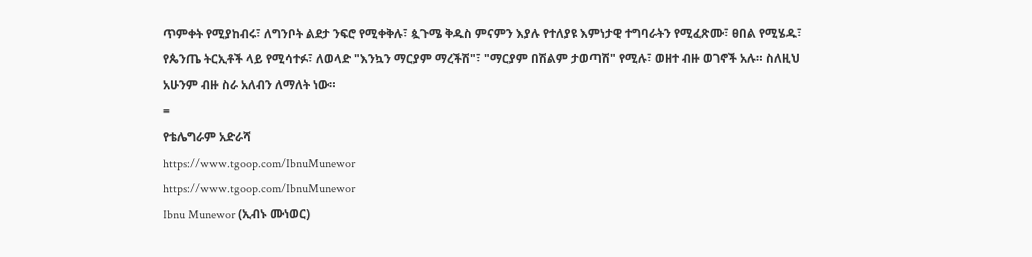ጥምቀት የሚያከብሩ፣ ለግንቦት ልደታ ንፍሮ የሚቀቅሉ፣ ጷጉሜ ቅዱስ ምናምን እያሉ የተለያዩ እምነታዊ ተግባራትን የሚፈጽሙ፣ ፀበል የሚሄዱ፣ የጴንጤ ትርኢቶች ላይ የሚሳተፉ፣ ለወላድ "እንኳን ማርያም ማረችሽ"፣ "ማርያም በሽልም ታወጣሽ" የሚሉ፣ ወዘተ ብዙ ወገኖች አሉ። ስለዚህ አሁንም ብዙ ስራ አለብን ለማለት ነው።
=
የቴሌግራም አድራሻ
https://www.tgoop.com/IbnuMunewor
https://www.tgoop.com/IbnuMunewor
Ibnu Munewor (ኢብኑ ሙነወር)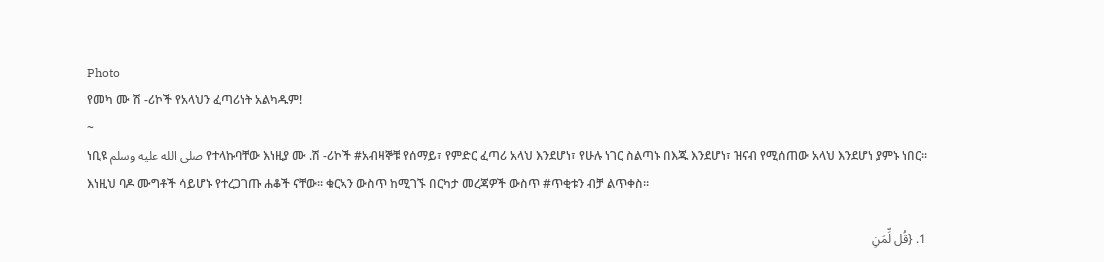Photo
የመካ ሙ ሽ -ሪኮች የአላህን ፈጣሪነት አልካዱም!
~
ነቢዩ صلى الله عليه وسلم የተላኩባቸው እነዚያ ሙ .ሽ -ሪኮች #አብዛኞቹ የሰማይ፣ የምድር ፈጣሪ አላህ እንደሆነ፣ የሁሉ ነገር ስልጣኑ በእጁ እንደሆነ፣ ዝናብ የሚሰጠው አላህ እንደሆነ ያምኑ ነበር። እነዚህ ባዶ ሙግቶች ሳይሆኑ የተረጋገጡ ሐቆች ናቸው። ቁርኣን ውስጥ ከሚገኙ በርካታ መረጃዎች ውስጥ #ጥቂቱን ብቻ ልጥቀስ።

1. {قُل لِّمَنِ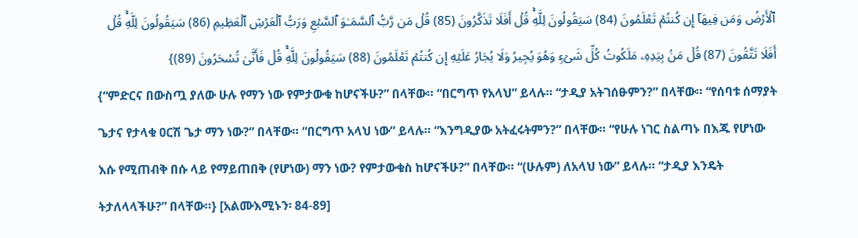ٱلۡأَرۡضُ وَمَن فِیهَاۤ إِن كُنتُمۡ تَعۡلَمُونَ (84) سَیَقُولُونَ لِلَّهِۚ قُلۡ أَفَلَا تَذَكَّرُونَ (85) قُلۡ مَن رَّبُّ ٱلسَّمَـٰوَ ٱلسَّبۡعِ وَرَبُّ ٱلۡعَرۡشِ ٱلۡعَظِیمِ (86) سَیَقُولُونَ لِلَّهِۚ قُلۡ أَفَلَا تَتَّقُونَ (87) قُلۡ مَنۢ بِیَدِهِۦ مَلَكُوتُ كُلِّ شَیۡءࣲ وَهُوَ یُجِیرُ وَلَا یُجَارُ عَلَیۡهِ إِن كُنتُمۡ تَعۡلَمُونَ (88) سَیَقُولُونَ لِلَّهِۚ قُلۡ فَأَنَّىٰ تُسۡحَرُونَ (89)}
{“ምድርና በውስጧ ያለው ሁሉ የማን ነው የምታውቁ ከሆናችሁ?” በላቸው። “በርግጥ የአላህ” ይላሉ። “ታዲያ አትገሰፁምን?” በላቸው። “የሰባቱ ሰማያት ጌታና የታላቁ ዐርሽ ጌታ ማን ነው?” በላቸው። “በርግጥ አላህ ነው” ይላሉ። “እንግዲያው አትፈሩትምን?” በላቸው። “የሁሉ ነገር ስልጣኑ በእጁ የሆነው እሱ የሚጠብቅ በሱ ላይ የማይጠበቅ (የሆነው) ማን ነው? የምታውቁስ ከሆናችሁ?” በላቸው። “(ሁሉም) ለአላህ ነው” ይላሉ። “ታዲያ እንዴት ትታለላላችሁ?” በላቸው።} [አልሙእሚኑን፡ 84-89]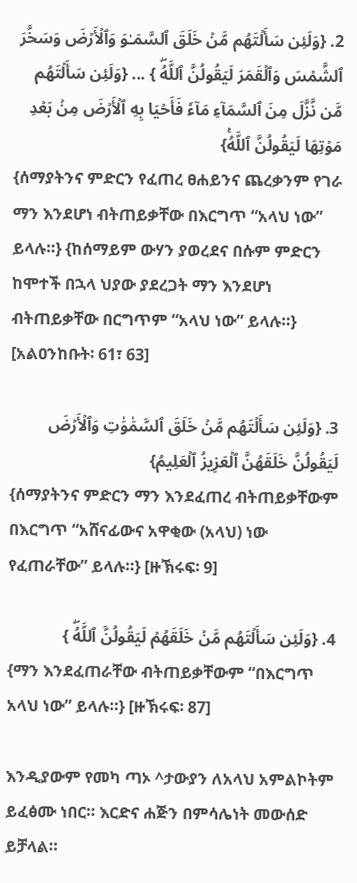2. {وَلَئِن سَأَلۡتَهُم مَّنۡ خَلَقَ ٱلسَّمَـٰوَ وَٱلۡأَرۡضَ وَسَخَّرَ ٱلشَّمۡسَ وَٱلۡقَمَرَ لَیَقُولُنَّ ٱللَّهُۖ } ... {وَلَئِن سَأَلۡتَهُم مَّن نَّزَّلَ مِنَ ٱلسَّمَآءِ مَآءٗ فَأَحۡيَا بِهِ ٱلۡأَرۡضَ مِنۢ بَعۡدِ مَوۡتِهَا لَيَقُولُنَّ ٱللَّهُۚ}
{ሰማያትንና ምድርን የፈጠረ ፀሐይንና ጨረቃንም የገራ ማን እንደሆነ ብትጠይቃቸው በእርግጥ “አላህ ነው” ይላሉ።} {ከሰማይም ውሃን ያወረደና በሱም ምድርን ከሞተች በኋላ ህያው ያደረጋት ማን እንደሆነ ብትጠይቃቸው በርግጥም “አላህ ነው” ይላሉ።} [አልዐንከቡት፡ 61፣ 63]

3. {وَلَئِن سَأَلۡتَهُم مَّنۡ خَلَقَ ٱلسَّمَٰوَٰتِ وَٱلۡأَرۡضَ لَيَقُولُنَّ خَلَقَهُنَّ ٱلۡعَزِيزُ ٱلۡعَلِيمُ}
{ሰማያትንና ምድርን ማን እንደፈጠረ ብትጠይቃቸውም በእርግጥ “አሸናፊውና አዋቂው (አላህ) ነው የፈጠራቸው” ይላሉ።} [ዙኽሩፍ፡ 9]

4. {وَلَئِن سَأَلۡتَهُم مَّنۡ خَلَقَهُمۡ لَيَقُولُنَّ ٱللَّهُۖ }
{ማን እንደፈጠራቸው ብትጠይቃቸውም “በእርግጥ አላህ ነው” ይላሉ።} [ዙኽሩፍ፡ 87]

እንዲያውም የመካ ጣኦ ^ታውያን ለአላህ አምልኮትም ይፈፅሙ ነበር። እርድና ሐጅን በምሳሌነት መውሰድ ይቻላል።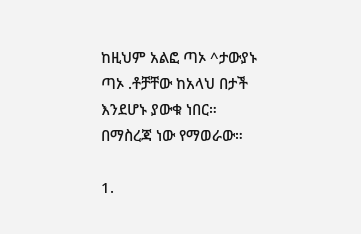ከዚህም አልፎ ጣኦ ^ታውያኑ ጣኦ .ቶቻቸው ከአላህ በታች እንደሆኑ ያውቁ ነበር። በማስረጃ ነው የማወራው።

1.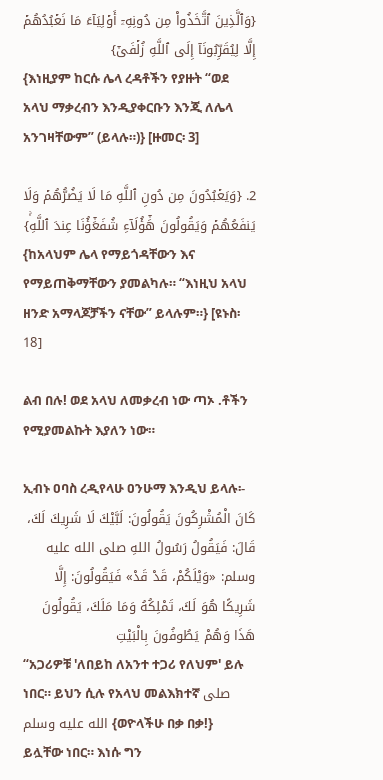{وَٱلَّذِينَ ٱتَّخَذُواْ مِن دُونِهِۦٓ أَوۡلِيَآءَ مَا نَعۡبُدُهُمۡ إِلَّا لِيُقَرِّبُونَآ إِلَى ٱللَّهِ زُلۡفَىٰٓ}
{እነዚያም ከርሱ ሌላ ረዳቶችን የያዙት “ወደ አላህ ማቃረብን እንዲያቀርቡን እንጂ ለሌላ አንገዛቸውም” (ይላሉ።)} [ዙመር፡ 3]

2. {وَيَعۡبُدُونَ مِن دُونِ ٱللَّهِ مَا لَا يَضُرُّهُمۡ وَلَا يَنفَعُهُمۡ وَيَقُولُونَ هَٰٓؤُلَآءِ شُفَعَٰٓؤُنَا عِندَ ٱللَّهِۚ}
{ከአላህም ሌላ የማይጎዳቸውን እና የማይጠቅማቸውን ያመልካሉ። “እነዚህ አላህ ዘንድ አማላጆቻችን ናቸው” ይላሉም።} [ዩኑስ፡ 18]

ልብ በሉ! ወደ አላህ ለመቃረብ ነው ጣኦ .ቶችን የሚያመልኩት እያለን ነው።

ኢብኑ ዐባስ ረዲየላሁ ዐንሁማ እንዲህ ይላሉ፡-
كَانَ الْمُشْرِكُونَ يَقُولُونَ: لَبَّيْكَ لَا شَرِيكَ لَكَ، قَالَ: فَيَقُولُ رَسُولُ اللهِ صلى الله عليه وسلم: «وَيْلَكُمْ، قَدْ قَدْ» فَيَقُولُونَ: إِلَّا شَرِيكًا هُوَ لَكَ، تَمْلِكُهُ وَمَا مَلَكَ، يَقُولُونَ هَذَا وَهُمْ يَطُوفُونَ بِالْبَيْتِ
“አጋሪዎቹ 'ለበይከ ለአንተ ተጋሪ የለህም' ይሉ ነበር። ይህን ሲሉ የአላህ መልእክተኛ صلى الله عليه وسلم {ወዮላችሁ በቃ በቃ!} ይሏቸው ነበር። እነሱ ግን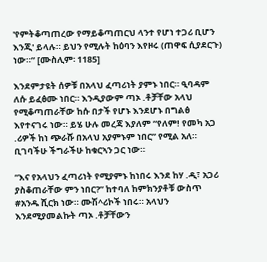'የምትቆጣጠረው የማይቆጣጠርህ ላንተ የሆነ ተጋሪ ቢሆን እንጂ' ይላሉ። ይህን የሚሉት ከዕባን እየዞሩ (ጠዋፍ ሲያደርጉ) ነው።” [ሙስሊም፡ 1185]

እንደምታዩት ሰዎቹ በአላህ ፈጣሪነት ያምኑ ነበር። ዒባዳም ለሱ ይፈፅሙ ነበር። እንዲያውም ጣኦ .ቶቻቸው አላህ የሚቆጣጠራቸው ከሱ በታች የሆኑ እንደሆኑ በግልፅ እየተናገሩ ነው። ይሄ ሁሉ መረጃ እያለም “የለም! የመካ አጋ .ሪዎች ከነ ጭራሹ በአላህ አያምኑም ነበር” የሚል አለ። ቢገባችሁ ችግራችሁ ከቁርኣን ጋር ነው።

“እና የአላህን ፈጣሪነት የሚያምኑ ከነበሩ እንደ ከሃ .ዲ፣ አጋሪ ያስቆጠራቸው ምን ነበር?” ከተባለ ከምክንያቶቹ ውስጥ #አንዱ ሺርክ ነው። ሙሽ^ሪኮች ነበሩ። አላህን እንደሚያመልኩት ጣኦ .ቶቻቸውን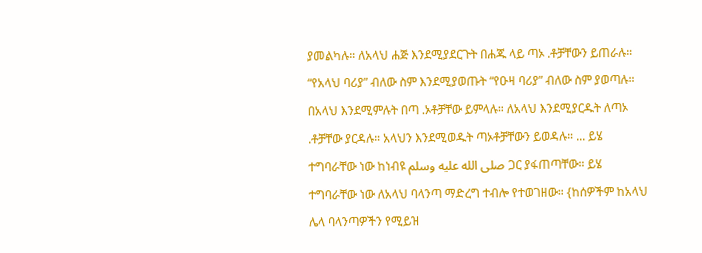ያመልካሉ። ለአላህ ሐጅ እንደሚያደርጉት በሐጁ ላይ ጣኦ .ቶቻቸውን ይጠራሉ። “የአላህ ባሪያ” ብለው ስም እንደሚያወጡት “የዑዛ ባሪያ” ብለው ስም ያወጣሉ። በአላህ እንደሚምሉት በጣ .ኦቶቻቸው ይምላሉ። ለአላህ እንደሚያርዱት ለጣኦ .ቶቻቸው ያርዳሉ። አላህን እንደሚወዱት ጣኦቶቻቸውን ይወዳሉ። ... ይሄ ተግባራቸው ነው ከነብዩ صلى الله عليه وسلم ጋር ያፋጠጣቸው። ይሄ ተግባራቸው ነው ለአላህ ባላንጣ ማድረግ ተብሎ የተወገዘው። {ከሰዎችም ከአላህ ሌላ ባላንጣዎችን የሚይዝ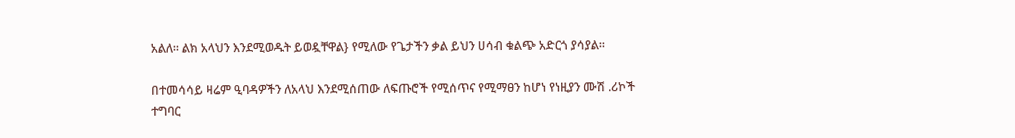አልለ። ልክ አላህን እንደሚወዱት ይወዷቸዋል} የሚለው የጌታችን ቃል ይህን ሀሳብ ቁልጭ አድርጎ ያሳያል።

በተመሳሳይ ዛሬም ዒባዳዎችን ለአላህ እንደሚሰጠው ለፍጡሮች የሚሰጥና የሚማፀን ከሆነ የነዚያን ሙሽ .ሪኮች ተግባር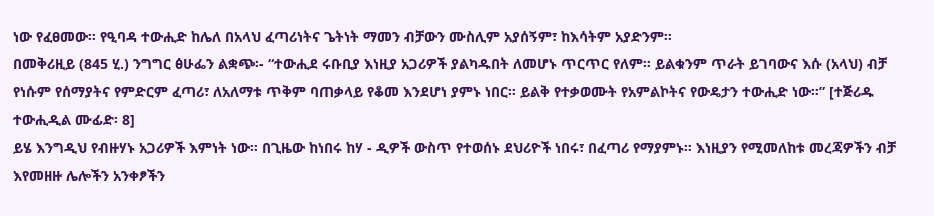ነው የፈፀመው። የዒባዳ ተውሒድ ከሌለ በአላህ ፈጣሪነትና ጌትነት ማመን ብቻውን ሙስሊም አያሰኝም፣ ከእሳትም አያድንም።
በመቅሪዚይ (845 ሂ.) ንግግር ፅሁፌን ልቋጭ፡- “ተውሒደ ሩቡቢያ እነዚያ አጋሪዎች ያልካዱበት ለመሆኑ ጥርጥር የለም። ይልቁንም ጥራት ይገባውና እሱ (አላህ) ብቻ የነሱም የሰማያትና የምድርም ፈጣሪ፣ ለአለማቱ ጥቅም ባጠቃላይ የቆመ እንደሆነ ያምኑ ነበር። ይልቅ የተቃወሙት የአምልኮትና የውዴታን ተውሒድ ነው።” [ተጅሪዱ ተውሒዲል ሙፊድ፡ 8]
ይሄ እንግዲህ የብዙሃኑ አጋሪዎች እምነት ነው። በጊዜው ከነበሩ ከሃ - ዲዎች ውስጥ የተወሰኑ ደህሪዮች ነበሩ፣ በፈጣሪ የማያምኑ። እነዚያን የሚመለከቱ መረጃዎችን ብቻ እየመዘዙ ሌሎችን አንቀፆችን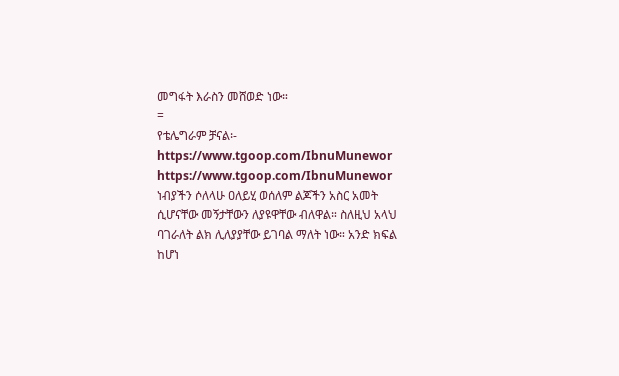መግፋት እራስን መሸወድ ነው።
=
የቴሌግራም ቻናል፡-
https://www.tgoop.com/IbnuMunewor
https://www.tgoop.com/IbnuMunewor
ነብያችን ሶለላሁ ዐለይሂ ወሰለም ልጆችን አስር አመት ሲሆናቸው መኝታቸውን ለያዩዋቸው ብለዋል። ስለዚህ አላህ ባገራለት ልክ ሊለያያቸው ይገባል ማለት ነው። አንድ ክፍል ከሆነ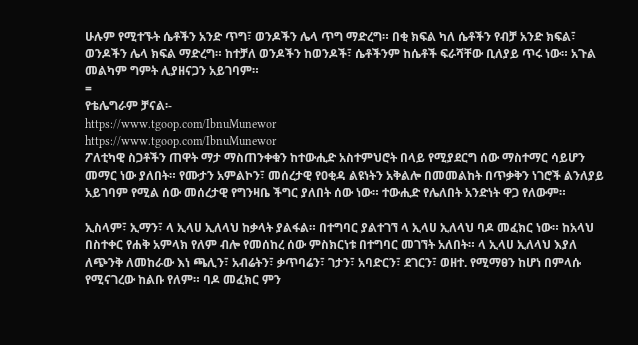ሁሉም የሚተኙት ሴቶችን አንድ ጥግ፣ ወንዶችን ሌላ ጥግ ማድረግ። በቂ ክፍል ካለ ሴቶችን የብቻ አንድ ክፍል፣ ወንዶችን ሌላ ክፍል ማድረግ። ከተቻለ ወንዶችን ከወንዶች፣ ሴቶችንም ከሴቶች ፍራሻቸው ቢለያይ ጥሩ ነው። አጉል መልካም ግምት ሊያዘናጋን አይገባም።
=
የቴሌግራም ቻናል፡-
https://www.tgoop.com/IbnuMunewor
https://www.tgoop.com/IbnuMunewor
ፖለቲካዊ ስጋቶችን ጠዋት ማታ ማስጠንቀቁን ከተውሒድ አስተምህሮት በላይ የሚያደርግ ሰው ማስተማር ሳይሆን መማር ነው ያለበት። የሙታን አምልኮን፣ መሰረታዊ የዐቂዳ ልዩነትን አቅልሎ በመመልከት በጥቃቅን ነገሮች ልንለያይ አይገባም የሚል ሰው መሰረታዊ የግንዛቤ ችግር ያለበት ሰው ነው። ተውሒድ የሌለበት አንድነት ዋጋ የለውም።

ኢስላም፣ ኢማን፣ ላ ኢላሀ ኢለላህ ከቃላት ያልፋል። በተግባር ያልተገኘ ላ ኢላሀ ኢለላህ ባዶ መፈክር ነው። ከአላህ በስተቀር የሐቅ አምላክ የለም ብሎ የመሰከረ ሰው ምስክርነቱ በተግባር መገኘት አለበት። ላ ኢላሀ ኢለላህ እያለ ለጭንቅ ለመከራው እነ ጫሊን፣ አብሬትን፣ ቃጥባሬን፣ ገታን፣ አባድርን፣ ደገርን፣ ወዘተ. የሚማፀን ከሆነ በምላሱ የሚናገረው ከልቡ የለም። ባዶ መፈክር ምን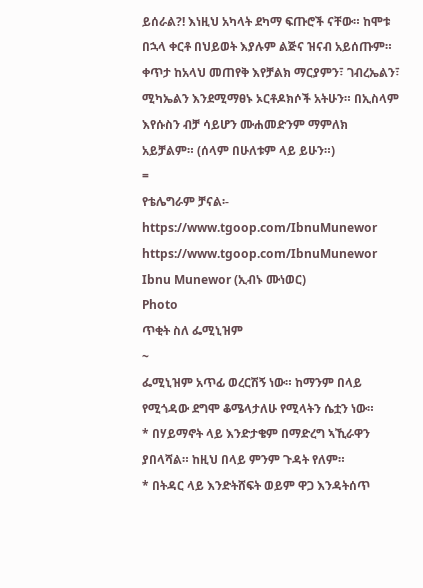ይሰራል?! እነዚህ አካላት ደካማ ፍጡሮች ናቸው። ከሞቱ በኋላ ቀርቶ በህይወት እያሉም ልጅና ዝናብ አይሰጡም። ቀጥታ ከአላህ መጠየቅ እየቻልክ ማርያምን፣ ገብረኤልን፣ ሚካኤልን እንደሚማፀኑ ኦርቶዶክሶች አትሁን። በኢስላም እየሱስን ብቻ ሳይሆን ሙሐመድንም ማምለክ አይቻልም። (ሰላም በሁለቱም ላይ ይሁን።)
=
የቴሌግራም ቻናል፡-
https://www.tgoop.com/IbnuMunewor
https://www.tgoop.com/IbnuMunewor
Ibnu Munewor (ኢብኑ ሙነወር)
Photo
ጥቂት ስለ ፌሚኒዝም
~
ፌሚኒዝም አጥፊ ወረርሽኝ ነው። ከማንም በላይ የሚጎዳው ደግሞ ቆሜላታለሁ የሚላትን ሴቷን ነው።
* በሃይማኖት ላይ እንድታቄም በማድረግ ኣኺራዋን ያበላሻል። ከዚህ በላይ ምንም ጉዳት የለም።
* በትዳር ላይ እንድትሸፍት ወይም ዋጋ እንዳትሰጥ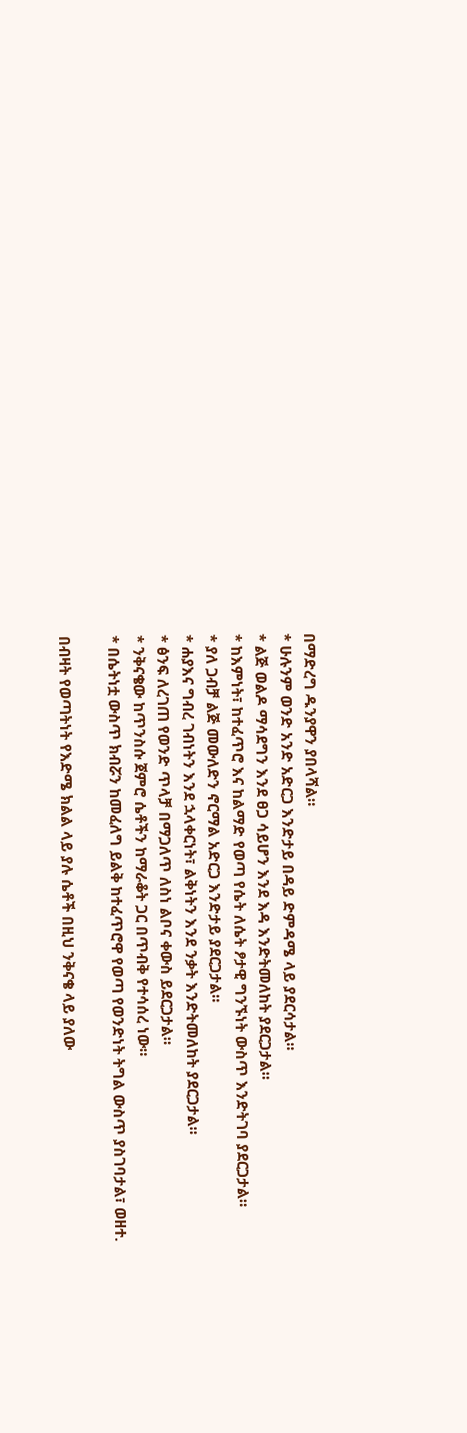በማድረግ ዱንያዋን ያበላሻል።
* ሁሉንም ወንድ አንድ አድርጋ እንድታይ በዳይ ድምዳሜ ላይ ያደርሳታል።
* ልጅ ወልዶ ማሳደግን እንደ ፀጋ ሳይሆን እንደ እዳ እንድትመለከት ያደርጋታል።
* ከእምነት፣ ከተፈጥሮ እና ከልማድ የወጣ የሴት ለሴት ፆታዊ ግንኙነት ውስጥ እንድትገባ ያደርጋታል።
* ያለ ጋብቻ ልጅ መውለድን ኖርማል አድርጋ እንድታይ ያደርጋታል።
* ሐያእና ግብረ ገብነትን እንደ ኋላቀርነት፣ ልቅነትን እንደ ንቃት እንድትመለከት ያደርጋታል።
* ፅንፍ ለረገጠ የወንድ ጥላቻ በማጋለጥ ለስነ ልቦና ቀውስ ይደርጋታል።
* ንቅናቄው ከጥንስሱ ጀምሮ ሴቶችን ከማራቆት ጋር በጥብቅ የተሳሰረ ነው።
* በሴትነቷ ውስጥ ክብሯን ከመፈለግ ይልቅ ከተፈጥሮዋ የወጣ የወንድነት ትግል ውስጥ ያስገባታል፣ ወዘተ.

በብዛት የወጣትነት የእድሜ ክልል ላይ ያሉ ሴቶች በዚህ ንቅናቄ ላይ ያለው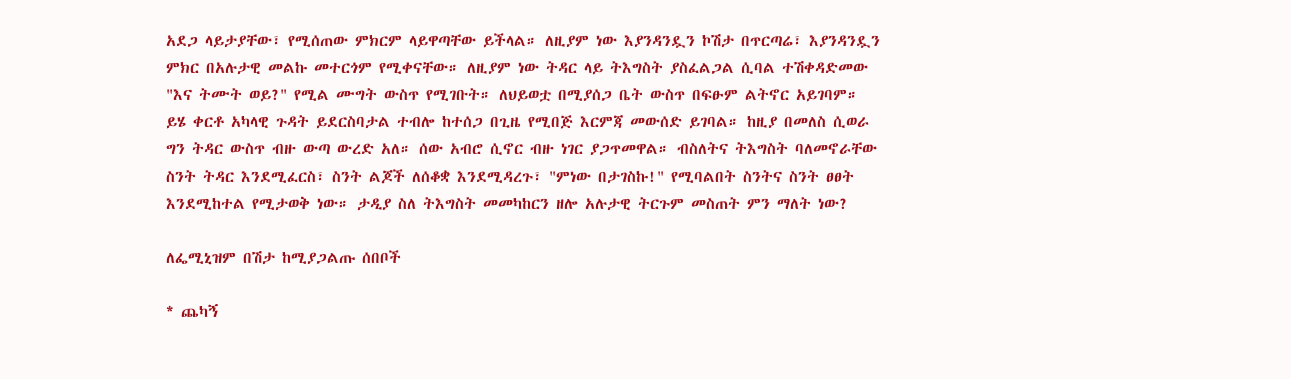አደጋ ላይታያቸው፣ የሚሰጠው ምክርም ላይዋጣቸው ይችላል። ለዚያም ነው እያንዳንዷን ኮሽታ በጥርጣሬ፣ እያንዳንዷን ምክር በአሉታዊ መልኩ መተርጎም የሚቀናቸው። ለዚያም ነው ትዳር ላይ ትእግስት ያስፈልጋል ሲባል ተሽቀዳድመው "እና ትሙት ወይ?" የሚል ሙግት ውስጥ የሚገቡት። ለህይወቷ በሚያሰጋ ቤት ውስጥ በፍፁም ልትኖር አይገባም። ይሄ ቀርቶ አካላዊ ጉዳት ይደርስባታል ተብሎ ከተሰጋ በጊዜ የሚበጅ እርምጃ መውሰድ ይገባል። ከዚያ በመለስ ሲወራ ግን ትዳር ውስጥ ብዙ ውጣ ውረድ አለ። ሰው አብሮ ሲኖር ብዙ ነገር ያጋጥመዋል። ብስለትና ትእግስት ባለመኖራቸው ስንት ትዳር እንደሚፈርስ፣ ስንት ልጆች ለሰቆቋ እንደሚዳረጉ፣ "ምነው በታገስኩ!" የሚባልበት ስንትና ስንት ፀፀት እንደሚከተል የሚታወቅ ነው። ታዲያ ስለ ትእግስት መመካከርን ዘሎ አሉታዊ ትርጉም መስጠት ምን ማለት ነው?

ለፌሚኒዝም በሽታ ከሚያጋልጡ ሰበቦች

* ጨካኝ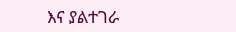እና ያልተገራ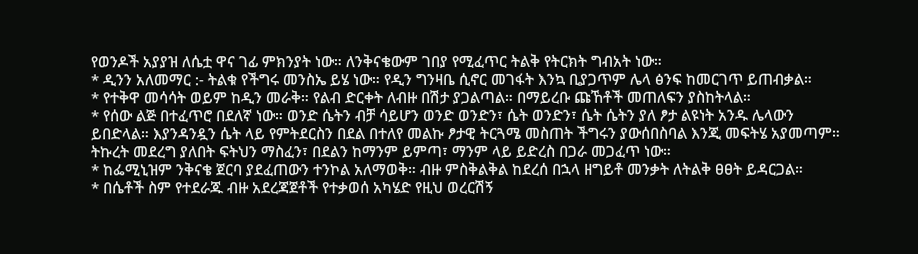የወንዶች አያያዝ ለሴቷ ዋና ገፊ ምክንያት ነው። ለንቅናቄውም ገበያ የሚፈጥር ትልቅ የትርክት ግብአት ነው።
* ዲንን አለመማር :- ትልቁ የችግሩ መንስኤ ይሄ ነው። የዲን ግንዛቤ ሲኖር መገፋት እንኳ ቢያጋጥም ሌላ ፅንፍ ከመርገጥ ይጠብቃል።
* የተቅዋ መሳሳት ወይም ከዲን መራቅ። የልብ ድርቀት ለብዙ በሽታ ያጋልጣል። በማይረቡ ጩኸቶች መጠለፍን ያስከትላል።
* የሰው ልጅ በተፈጥሮ በደለኛ ነው። ወንድ ሴትን ብቻ ሳይሆን ወንድ ወንድን፣ ሴት ወንድን፣ ሴት ሴትን ያለ ፆታ ልዩነት አንዱ ሌላውን ይበድላል። እያንዳንዷን ሴት ላይ የምትደርስን በደል በተለየ መልኩ ፆታዊ ትርጓሜ መስጠት ችግሩን ያውሰበስባል እንጂ መፍትሄ አያመጣም። ትኩረት መደረግ ያለበት ፍትህን ማስፈን፣ በደልን ከማንም ይምጣ፣ ማንም ላይ ይድረስ በጋራ መጋፈጥ ነው።
* ከፌሚኒዝም ንቅናቄ ጀርባ ያደፈጠውን ተንኮል አለማወቅ። ብዙ ምስቅልቅል ከደረሰ በኋላ ዘግይቶ መንቃት ለትልቅ ፀፀት ይዳርጋል።
* በሴቶች ስም የተደራጁ ብዙ አደረጃጀቶች የተቃወሰ አካሄድ የዚህ ወረርሽኝ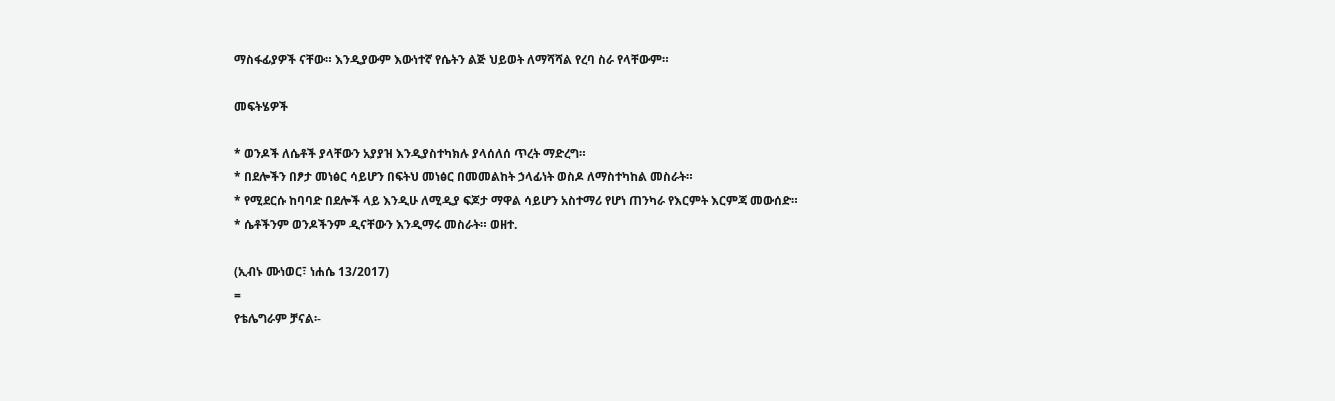ማስፋፊያዎች ናቸው። እንዲያውም እውነተኛ የሴትን ልጅ ህይወት ለማሻሻል የረባ ስራ የላቸውም።

መፍትሄዎች

* ወንዶች ለሴቶች ያላቸውን አያያዝ እንዲያስተካክሉ ያላሰለሰ ጥረት ማድረግ።
* በደሎችን በፆታ መነፅር ሳይሆን በፍትህ መነፅር በመመልከት ኃላፊነት ወስዶ ለማስተካከል መስራት።
* የሚደርሱ ከባባድ በደሎች ላይ እንዲሁ ለሚዲያ ፍጆታ ማዋል ሳይሆን አስተማሪ የሆነ ጠንካራ የእርምት እርምጃ መውሰድ።
* ሴቶችንም ወንዶችንም ዲናቸውን እንዲማሩ መስራት። ወዘተ.

(ኢብኑ ሙነወር፣ ነሐሴ 13/2017)
=
የቴሌግራም ቻናል፡-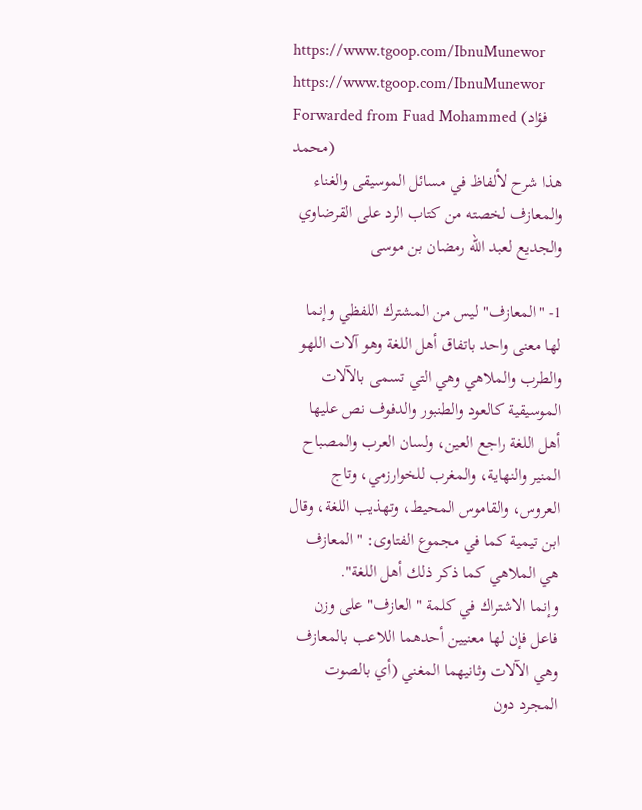https://www.tgoop.com/IbnuMunewor
https://www.tgoop.com/IbnuMunewor
Forwarded from Fuad Mohammed (فؤاد محمد)
هذا شرح لألفاظ في مسائل الموسيقى والغناء والمعازف لخصته من كتاب الرد على القرضاوي والجديع لعبد الله رمضان بن موسى

1- "المعازف" ليس من المشترك اللفظي وإنما لها معنى واحد باتفاق أهل اللغة وهو آلات اللهو والطرب والملاهي وهي التي تسمى بالآلات الموسيقية كالعود والطنبور والدفوف نص عليها أهل اللغة راجع العين، ولسان العرب والمصباح المنير والنهاية، والمغرب للخوارزمي، وتاج العروس، والقاموس المحيط، وتهذيب اللغة، وقال ابن تيمية كما في مجموع الفتاوى: "المعازف هي الملاهي كما ذكر ذلك أهل اللغة".
وإنما الاشتراك في كلمة "العازف" على وزن فاعل فإن لها معنيين أحدهما اللاعب بالمعازف وهي الآلات وثانيهما المغني (أي بالصوت المجرد دون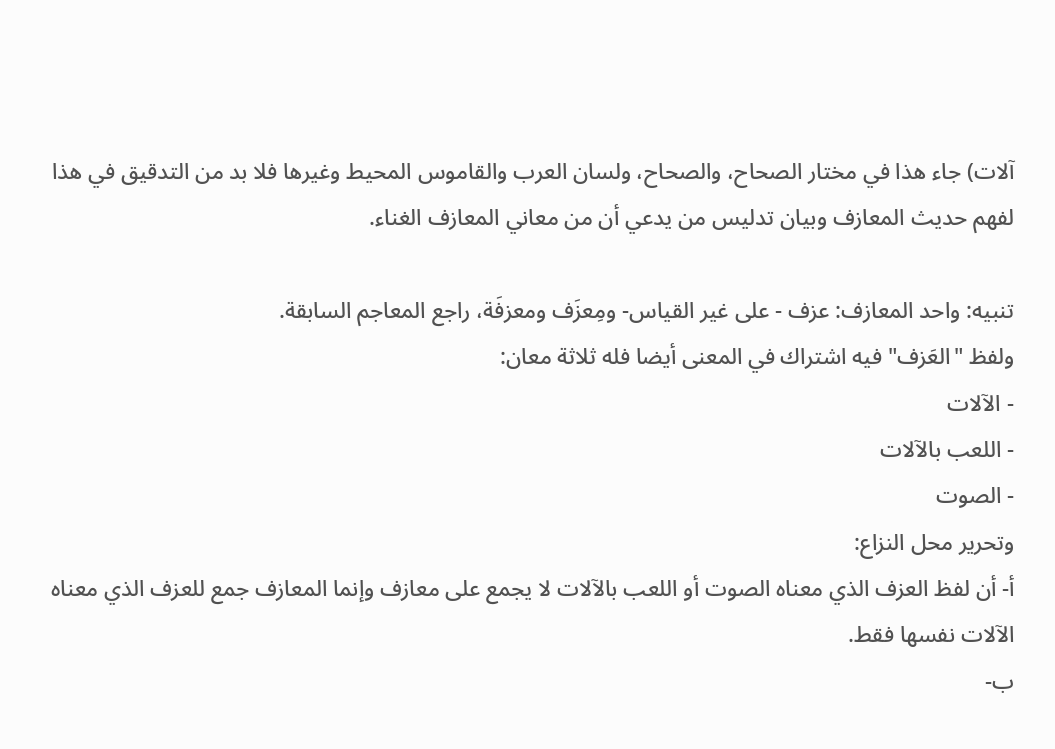آلات) جاء هذا في مختار الصحاح، والصحاح، ولسان العرب والقاموس المحيط وغيرها فلا بد من التدقيق في هذا لفهم حديث المعازف وبيان تدليس من يدعي أن من معاني المعازف الغناء.

تنبيه: واحد المعازف: عزف - على غير القياس- ومِعزَف ومعزفَة، راجع المعاجم السابقة.
ولفظ "العَزف" فيه اشتراك في المعنى أيضا فله ثلاثة معان:
- الآلات
- اللعب بالآلات
- الصوت
وتحرير محل النزاع:
أ- أن لفظ العزف الذي معناه الصوت أو اللعب بالآلات لا يجمع على معازف وإنما المعازف جمع للعزف الذي معناه الآلات نفسها فقط.
ب-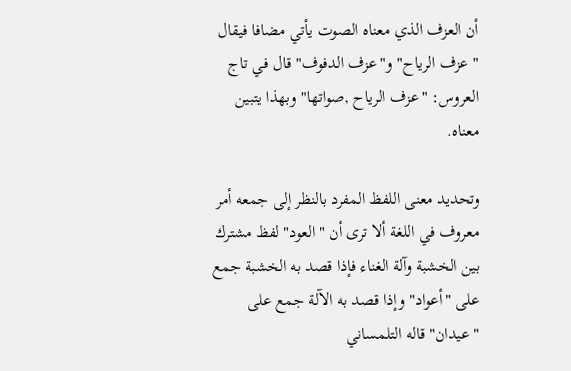أن العزف الذي معناه الصوت يأتي مضافا فيقال " عزف الرياح" و"عزف الدفوف" قال في تاج العروس: "عزف الرياح ,صواتها" وبهذا يتبين معناه.

وتحديد معنى اللفظ المفرد بالنظر إلى جمعه أمر معروف في اللغة ألا ترى أن "العود" لفظ مشترك بين الخشبة وآلة الغناء فإذا قصد به الخشبة جمع على "أعواد" وإذا قصد به الآلة جمع على "عيدان" قاله التلمساني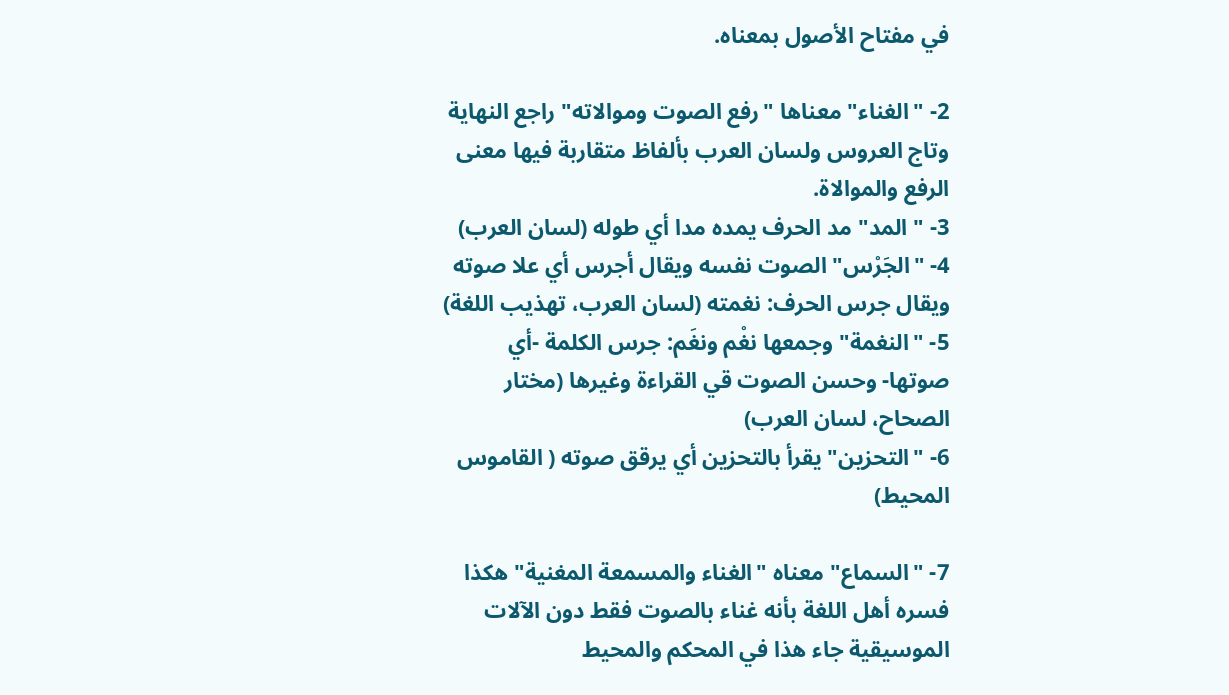في مفتاح الأصول بمعناه.

2- "الغناء" معناها "رفع الصوت وموالاته" راجع النهاية وتاج العروس ولسان العرب بألفاظ متقاربة فيها معنى الرفع والموالاة.
3- " المد" مد الحرف يمده مدا أي طوله (لسان العرب)
4- "الجَرْس" الصوت نفسه ويقال أجرس أي علا صوته ويقال جرس الحرف: نغمته (لسان العرب، تهذيب اللغة)
5- "النغمة" وجمعها نغْم ونغَم: جرس الكلمة -أي صوتها- وحسن الصوت قي القراءة وغيرها (مختار الصحاح، لسان العرب)
6- "التحزين" يقرأ بالتحزين أي يرقق صوته ( القاموس المحيط)

7- "السماع" معناه "الغناء والمسمعة المغنية" هكذا فسره أهل اللغة بأنه غناء بالصوت فقط دون الآلات الموسيقية جاء هذا في المحكم والمحيط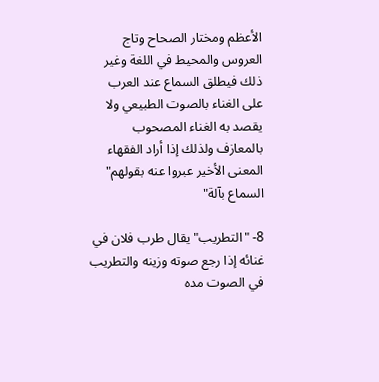الأعظم ومختار الصحاح وتاج العروس والمحيط في اللغة وغير ذلك فيطلق السماع عند العرب على الغناء بالصوت الطبيعي ولا يقصد به الغناء المصحوب بالمعازف ولذلك إذا أراد الفقهاء المعنى الأخير عبروا عنه بقولهم" السماع بآلة"

8- "التطريب" يقال طرب فلان في غنائه إذا رجع صوته وزينه والتطريب في الصوت مده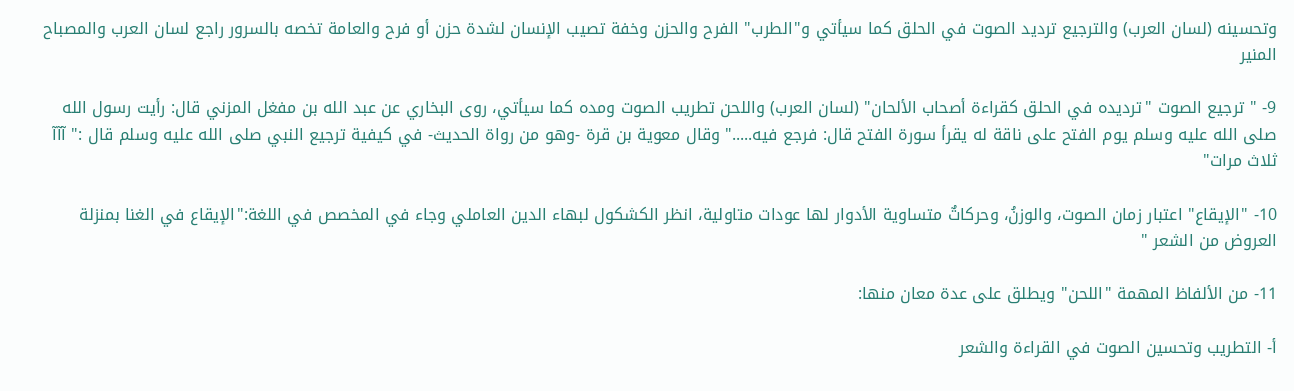وتحسينه (لسان العرب) والترجيع ترديد الصوت في الحلق كما سيأتي و"الطرب" الفرح والحزن وخفة تصيب الإنسان لشدة حزن أو فرح والعامة تخصه بالسرور راجع لسان العرب والمصباح المنير

9- " ترجيع الصوت "ترديده في الحلق كقراءة أصحاب الألحان" (لسان العرب) واللحن تطريب الصوت ومده كما سيأتي، روى البخاري عن عبد الله بن مفغل المزني قال: رأيت رسول الله صلى الله عليه وسلم يوم الفتح على ناقة له يقرأ سورة الفتح قال: فرجع فيه....." وقال معوية بن قرة -وهو من رواة الحديث- في كيفية ترجيع النبي صلى الله عليه وسلم قال :" آآآ ثلاث مرات"

10- "الإيقاع" اعتبار زمان الصوت، والوزنُ، وحركاتٌ متساوية الأدوار لها عودات متاولية، انظر الكشكول لبهاء الدين العاملي وجاء في المخصص في اللغة:"الإيقاع في الغنا بمنزلة العروض من الشعر "

11- من الألفاظ المهمة "اللحن" ويطلق على عدة معان منها:

أ- التطريب وتحسين الصوت في القراءة والشعر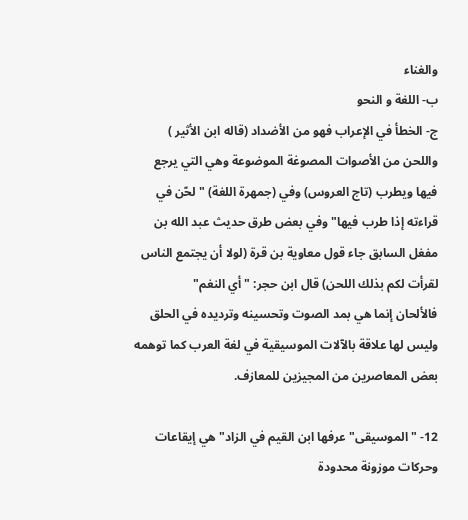والغناء
ب- اللغة و النحو
ج- الخطأ في الإعراب فهو من الأضداد (قاله ابن الأثير )
واللحن من الأصوات المصوغة الموضوعة وهي التي يرجع فيها ويطرب (تاج العروس) وفي (جمهرة اللغة) "لحّن في قراءته إذا طرب فيها" وفي بعض طرق حديث عبد الله بن مفغل السابق جاء قول معاوية بن قرة (لولا أن يجتمع الناس لقرأت لكم بذلك اللحن) قال ابن حجر: "أي النغم"
فالألحان إنما هي بمد الصوت وتحسينه وترديده في الحلق وليس لها علاقة بالآلات الموسيقية في لغة العرب كما توهمه بعض المعاصرين من المجيزين للمعازف.

12- " الموسيقى" عرفها ابن القيم في الزاد" هي إيقاعات وحركات موزونة محدودة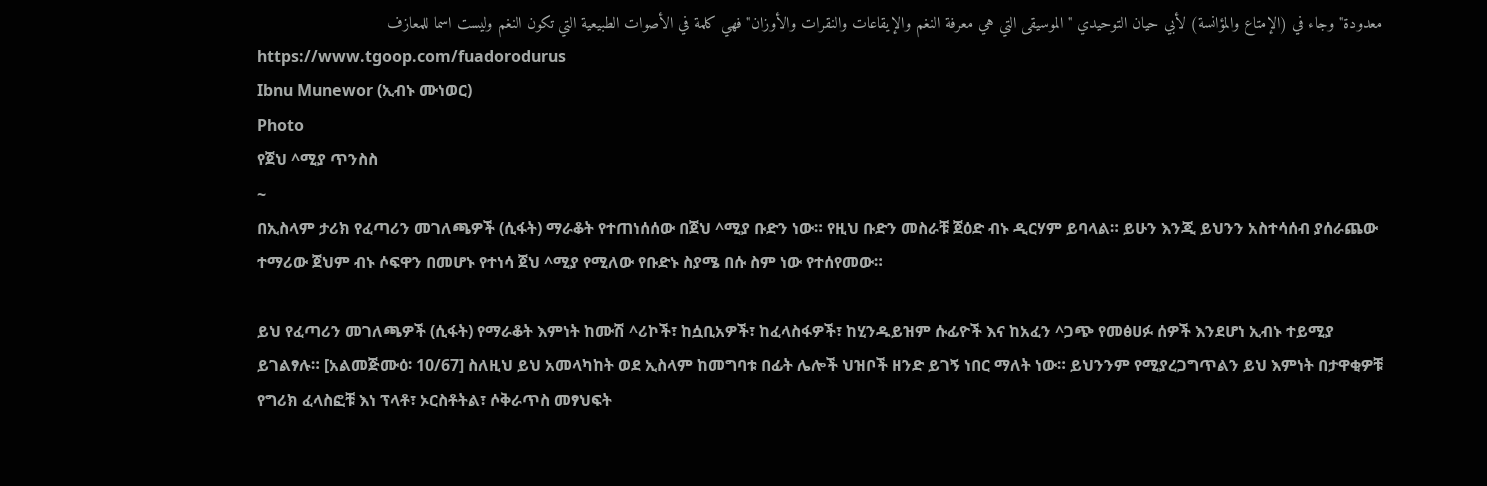معدودة" وجاء في (الإمتاع والمؤانسة) لأبي حيان التوحيدي " الموسيقى التي هي معرفة النغم والإيقاعات والنقرات والأوزان" فهي كلمة في الأصوات الطبيعية التي تكون النغم وليست اسما للمعازف
https://www.tgoop.com/fuadorodurus
Ibnu Munewor (ኢብኑ ሙነወር)
Photo
የጀህ ^ሚያ ጥንስስ
~
በኢስላም ታሪክ የፈጣሪን መገለጫዎች (ሲፋት) ማራቆት የተጠነሰሰው በጀህ ^ሚያ ቡድን ነው። የዚህ ቡድን መስራቹ ጀዕድ ብኑ ዲርሃም ይባላል። ይሁን እንጂ ይህንን አስተሳሰብ ያሰራጨው ተማሪው ጀህም ብኑ ሶፍዋን በመሆኑ የተነሳ ጀህ ^ሚያ የሚለው የቡድኑ ስያሜ በሱ ስም ነው የተሰየመው።

ይህ የፈጣሪን መገለጫዎች (ሲፋት) የማራቆት እምነት ከሙሽ ^ሪኮች፣ ከሷቢአዎች፣ ከፈላስፋዎች፣ ከሂንዱይዝም ሱፊዮች እና ከአፈን ^ጋጭ የመፅሀፉ ሰዎች እንደሆነ ኢብኑ ተይሚያ ይገልፃሉ። [አልመጅሙዕ፡ 10/67] ስለዚህ ይህ አመላካከት ወደ ኢስላም ከመግባቱ በፊት ሌሎች ህዝቦች ዘንድ ይገኝ ነበር ማለት ነው። ይህንንም የሚያረጋግጥልን ይህ እምነት በታዋቂዎቹ የግሪክ ፈላስፎቹ እነ ፕላቶ፣ ኦርስቶትል፣ ሶቅራጥስ መፃህፍት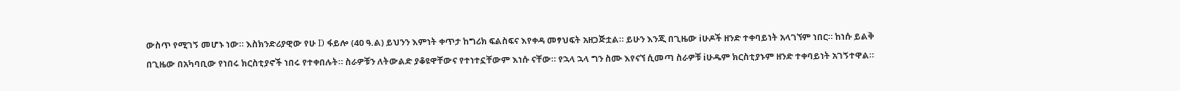ውስጥ የሚገኝ መሆኑ ነው። እስክንድሪያዊው የሁ D ፋይሎ (40 ዓ.ል) ይህንን እምነት ቀጥታ ከግሪክ ፍልስፍና እየቀዳ መፃህፍት አዘጋጅቷል። ይሁን እንጂ በጊዜው iሁዶች ዘንድ ተቀባይነት አላገኘም ነበር። ከነሱ ይልቅ በጊዜው በአካባቢው የነበሩ ክርስቲያኖች ነበሩ የተቀበሉት። ስራዎቹን ለትውልድ ያቆዩዋቸውና የተነተኗቸውም እነሱ ናቸው። የኋላ ኋላ ግን ስሙ እየናኘ ሲመጣ ስራዎቹ iሁዱም ክርስቲያኑም ዘንድ ተቀባይነት አገኝተዋል።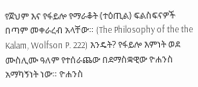የጀህም እና የፋይሎ የማራቆት (ተዕጢል) ፍልስፍናዎች በጣም መቀራረብ አላቸው። (The Philosophy of the the Kalam, Wolfson P. 222) እንዴት? የፋይሎ እምነት ወደ ሙስሊሙ ዓለም የተሰራጨው በደማስቋዊው ዮሐንስ አማካኝነት ነው። ዮሐንስ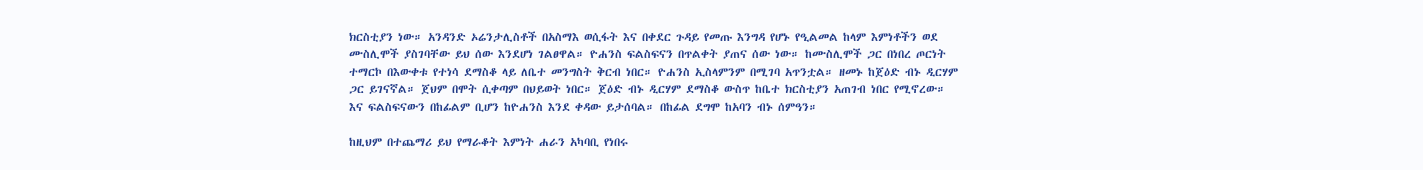ክርስቲያን ነው። አንዳንድ ኦሬንታሊስቶች በአስማእ ወሲፋት እና በቀደር ጉዳይ የመጡ እንግዳ የሆኑ የዒልመል ከላም እምነቶችን ወደ ሙስሊሞች ያስገባቸው ይህ ሰው እንደሆነ ገልፀዋል። ዮሐንስ ፍልስፍናን በጥልቀት ያጠና ሰው ነው። ከሙስሊሞች ጋር በነበረ ጦርነት ተማርኮ በእውቀቱ የተነሳ ደማስቆ ላይ ለቤተ መንግስት ቅርብ ነበር። ዮሐንስ ኢስላምንም በሚገባ አጥንቷል። ዘመኑ ከጀዕድ ብኑ ዲርሃም ጋር ይገናኛል። ጀህም በሞት ሲቀጣም በህይወት ነበር። ጀዕድ ብኑ ዲርሃም ደማስቆ ውስጥ ከቤተ ክርስቲያን አጠገብ ነበር የሚኖረው። እና ፍልስፍናውን በከፊልም ቢሆን ከዮሐንስ እንደ ቀዳው ይታሰባል። በከፊል ደግሞ ከአባን ብኑ ሰምዓን።

ከዚህም በተጨማሪ ይህ የማራቆት እምነት ሐራን አካባቢ የነበሩ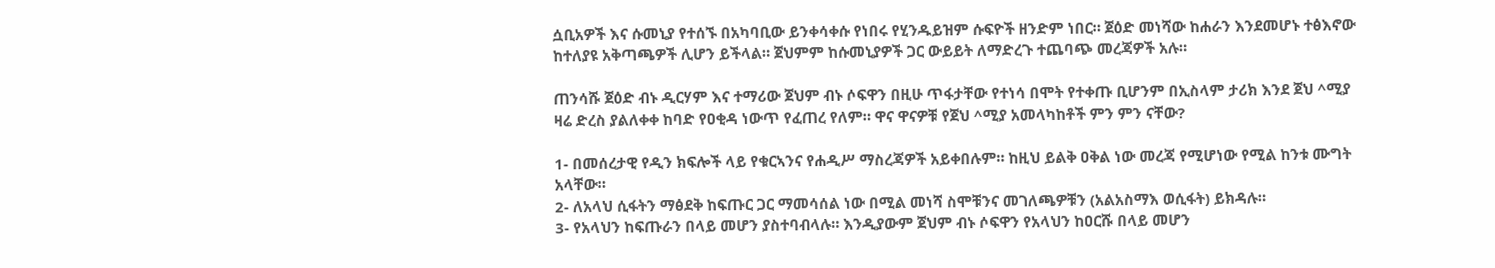ሷቢአዎች እና ሱመኒያ የተሰኙ በአካባቢው ይንቀሳቀሱ የነበሩ የሂንዱይዝም ሱፍዮች ዘንድም ነበር። ጀዕድ መነሻው ከሐራን እንደመሆኑ ተፅእኖው ከተለያዩ አቅጣጫዎች ሊሆን ይችላል። ጀህምም ከሱመኒያዎች ጋር ውይይት ለማድረጉ ተጨባጭ መረጃዎች አሉ።

ጠንሳሹ ጀዕድ ብኑ ዲርሃም እና ተማሪው ጀህም ብኑ ሶፍዋን በዚሁ ጥፋታቸው የተነሳ በሞት የተቀጡ ቢሆንም በኢስላም ታሪክ እንደ ጀህ ^ሚያ ዛሬ ድረስ ያልለቀቀ ከባድ የዐቂዳ ነውጥ የፈጠረ የለም። ዋና ዋናዎቹ የጀህ ^ሚያ አመላካከቶች ምን ምን ናቸው?

1- በመሰረታዊ የዲን ክፍሎች ላይ የቁርኣንና የሐዲሥ ማስረጃዎች አይቀበሉም። ከዚህ ይልቅ ዐቅል ነው መረጃ የሚሆነው የሚል ከንቱ ሙግት አላቸው።
2- ለአላህ ሲፋትን ማፅደቅ ከፍጡር ጋር ማመሳሰል ነው በሚል መነሻ ስሞቹንና መገለጫዎቹን (አልአስማእ ወሲፋት) ይክዳሉ።
3- የአላህን ከፍጡራን በላይ መሆን ያስተባብላሉ። እንዲያውም ጀህም ብኑ ሶፍዋን የአላህን ከዐርሹ በላይ መሆን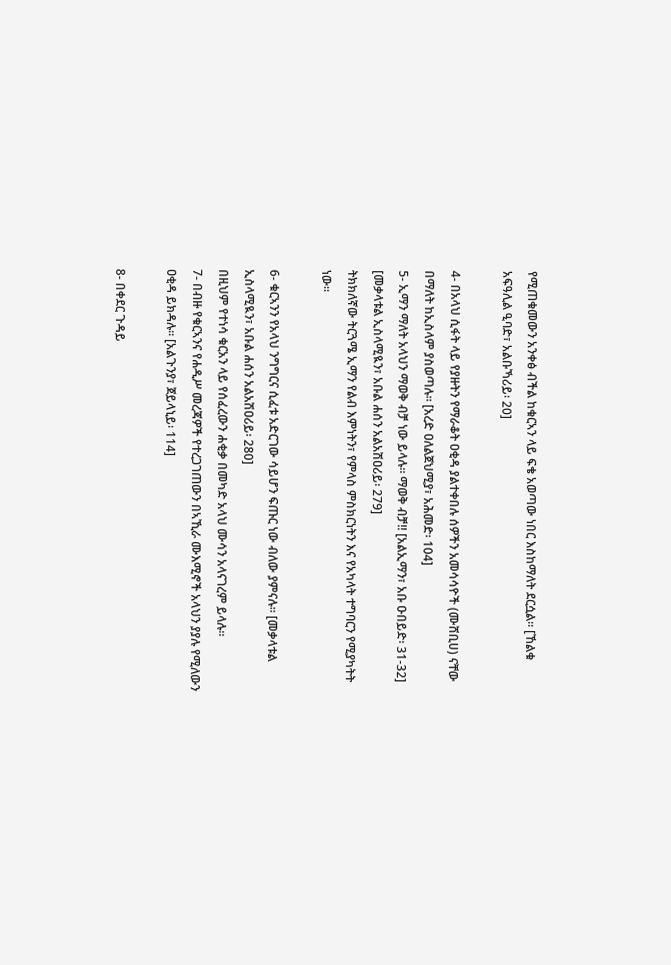የሚጠቁመውን አንቀፅ ብችል ከቁርኣን ላይ ፍቄ አወጣው ነበር እስከማለት ደርሷል። [ኸልቁ አፍዓሊል ዒባድ፣ አልቡኻሪይ፡ 20]

4- በአላህ ሲፋት ላይ የያዙትን የማራቆት ዐቂዳ ያልተቀበሉ ሰዎችን አመሳሳዮች (ሙሸቢሀ) ናቸው በማለት ከኢስላም ያስወጣሉ። [አረድ ዐለልጀህሚያ፣ አሕመድ፡ 104]
5- ኢማን ማለት አላህን ማወቅ ብቻ ነው ይላሉ። ማወቅ ብቻ!! [አልኢማን፣ አቡ ዑበይድ፡ 31-32] [መቃላቱል ኢስላሚዪን፣ አቡል ሐሰን አልአሽዐሪይ፡ 279]
ትክክለኛው ትርጓሜ ኢማን የልብ እምነትን፣ የምላስ ምስክርነትን እና የአካላት ተግባርን የሚያካትት ነው።

6- ቁርኣንን የአላህ ንግግርና ሲፈቱ አድርገው ሳይሆን ፍጡር ነው ብለው ያምናሉ። [መቃላቱል ኢስላሚዪን፣ አቡል ሐሰን አልአሽዐሪይ፡ 280]
በዚህም የተነሳ ቁርአን ላይ የሰፈረውን ሐቂቃ በመካድ አላህ ሙሳን አላናገረም ይላሉ።
7- በብዙ የቁርኣንና የሐዲሥ መረጃዎች የተረጋገጠውን በኣኺራ ሙእሚኖች አላህን ያያሉ የሚለውን ዐቂዳ ይክዳሉ። [አልጉንያ፣ ጀይላኒይ፡ 114]

8- በቀደር ጉዳይ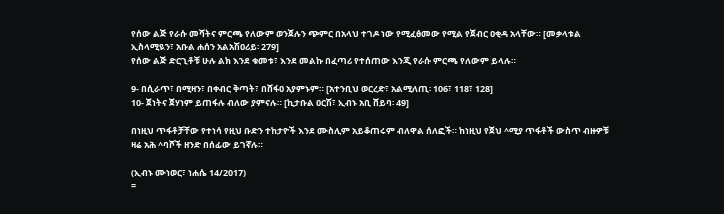የሰው ልጅ የራሱ መሻትና ምርጫ የለውም ወንጀሉን ጭምር በአላህ ተገዶ ነው የሚፈፅመው የሚል የጀብር ዐቂዳ አላቸው። [መቃላቱል ኢስላሚዪን፣ አቡል ሐሰን አልአሽዐሪይ፡ 279]
የሰው ልጅ ድርጊቶቹ ሁሉ ልክ እንደ ቁመቱ፣ እንደ መልኩ በፈጣሪ የተሰጠው እንጂ የራሱ ምርጫ የለውም ይላሉ።

9- በሲራጥ፣ በሚዛን፣ በቀብር ቅጣት፣ በሸፋዐ አያምኑም። [አተንቢህ ወርረድ፣ አልሚለጢ፡ 106፣ 118፣ 128]
10- ጀነትና ጀሃነም ይጠፋሉ ብለው ያምናሉ። [ኪታቡል ዐርሽ፣ ኢብኑ አቢ ሸይባ፡ 49]

በነዚህ ጥፋቶቻቸው የተነሳ የዚህ ቡድን ተከታዮች እንደ ሙስሊም አይቆጠሩም ብለዋል ሰለፎች። ከነዚህ የጀህ ^ሚያ ጥፋቶች ውስጥ ብዙዎቹ ዛሬ አሕ ^ባሾች ዘንድ በሰፊው ይገኛሉ።

(ኢብኑ ሙነወር፣ ነሐሴ 14/2017)
=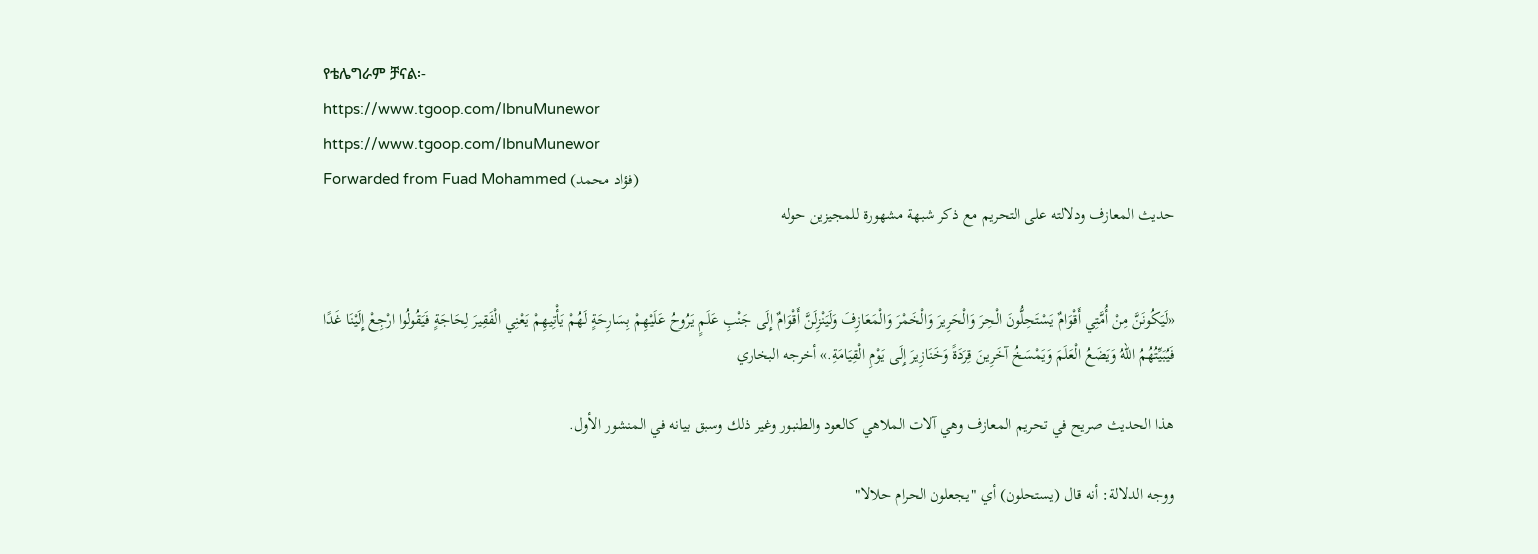የቴሌግራም ቻናል፡-
https://www.tgoop.com/IbnuMunewor
https://www.tgoop.com/IbnuMunewor
Forwarded from Fuad Mohammed (فؤاد محمد)
حديث المعازف ودلالته على التحريم مع ذكر شبهة مشهورة للمجيزين حوله


«لَيَكُونَنَّ مِنْ أُمَّتِي أَقْوَامٌ ‌يَسْتَحِلُّونَ الْحِرَ وَالْحَرِيرَ وَالْخَمْرَ وَالْمَعَازِفَ وَلَيَنْزِلَنَّ أَقْوَامٌ إِلَى جَنْبِ عَلَمٍ يَرُوحُ عَلَيْهِمْ بِسَارِحَةٍ لَهُمْ يَأْتِيهِمْ يَعْنِي الْفَقِيرَ لِحَاجَةٍ فَيَقُولُوا ارْجِعْ إِلَيْنَا غَدًا فَيُبَيِّتُهُمُ اللهُ وَيَضَعُ الْعَلَمَ وَيَمْسَخُ آخَرِينَ قِرَدَةً وَخَنَازِيرَ إِلَى يَوْمِ الْقِيَامَةِ.» أخرجه البخاري

هذا الحديث صريح في تحريم المعازف وهي آلات الملاهي كالعود والطنبور وغير ذلك وسبق بيانه في المنشور الأول.

ووجه الدلالة: أنه قال (يستحلون) أي "يجعلون الحرام حلالا"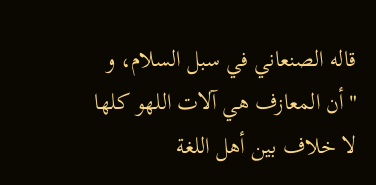قاله الصنعاني في سبل السلام، و "أن المعازف هي آلات اللهو كلها لا خلاف بين أهل اللغة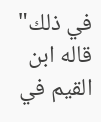في ذلك" قاله ابن القيم في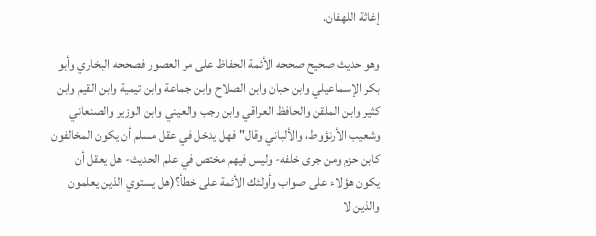إغاثة اللهفان.

وهو حديث صحيح صححه الأئمة الحفاظ على مر العصور فصححه البخاري وأبو بكر الإسماعيلي وابن حبان وابن الصلاح وابن جماعة وابن تيمية وابن القيم وابن كثير وابن الملقن والحافظ العراقي وابن رجب والعيني وابن الوزير والصنعاني وشعيب الأرنؤوط، والألباني وقال" فهل يدخل في عقل مسلم أن يكون المخالفون كابن حزم ومن جرى خلفه- وليس فيهم مختص في علم الحديث- هل يعقل أن يكون هؤلاء على صواب وأولئك الأئمة على خطأ؟(هل يستوي الذين يعلمون والذين لا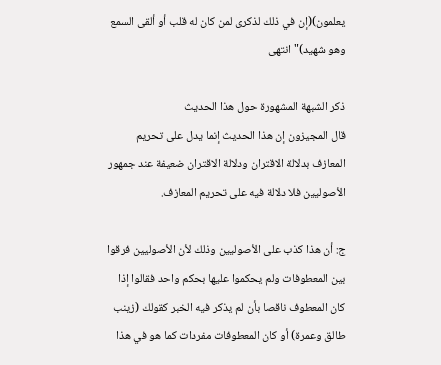يعلمون)(إن في ذلك لذكرى لمن كان له قلب أو ألقى السمع وهو شهيد)" انتهى

ذكر الشبهة المشهورة حول هذا الحديث
قال المجيزون إن هذا الحديث إنما يدل على تحريم المعازف بدلالة الاقتران ودلالة الاقتران ضعيفة عند جمهور الأصوليين فلا دلالة فيه على تحريم المعازف.

ج: أن هذا كذب على الأصوليين وذلك لأن الأصوليين فرقوا بين المعطوفات ولم يحكموا عليها بحكم واحد فقالوا إذا كان المعطوف ناقصا بأن لم يذكر فيه الخبر كقولك (زينب طالق وعمرة) أو كان المعطوفات مفردات كما هو في هذا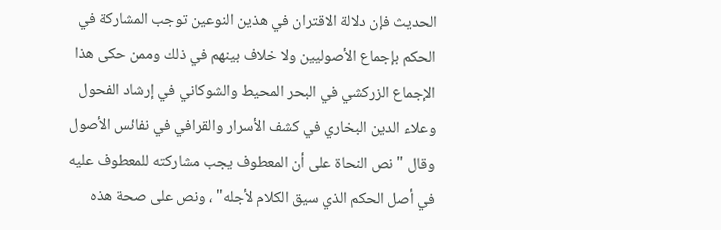الحديث فإن دلالة الاقتران في هذين النوعين توجب المشاركة في الحكم بإجماع الأصوليين ولا خلاف بينهم في ذلك وممن حكى هذا الإجماع الزركشي في البحر المحيط والشوكاني في إرشاد الفحول وعلاء الدين البخاري في كشف الأسرار والقرافي في نفائس الأصول وقال " نص النحاة على أن المعطوف يجب مشاركته للمعطوف عليه في أصل الحكم الذي سيق الكلام لأجله" ، ونص على صحة هذه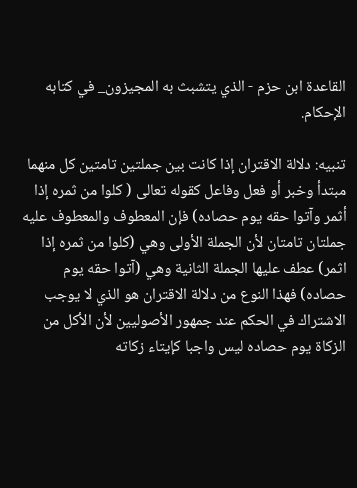القاعدة ابن حزم - الذي يتشبث به المجيزون_ في كتابه الإحكام.

تنبيه: دلالة الاقتران إذا كانت بين جملتين تامتين كل منهما مبتدأ وخبر أو فعل وفاعل كقوله تعالى ( كلوا من ثمره إذا أثمر وآتوا حقه يوم حصاده) فإن المعطوف والمعطوف عليه جملتان تامتان لأن الجملة الأولى وهي (كلوا من ثمره إذا اثمر) عطف عليها الجملة الثانية وهي (آتوا حقه يوم حصاده) فهذا النوع من دلالة الاقتران هو الذي لا يوجب الاشتراك في الحكم عند جمهور الأصوليين لأن الأكل من الزكاة يوم حصاده ليس واجبا كإيتاء زكاته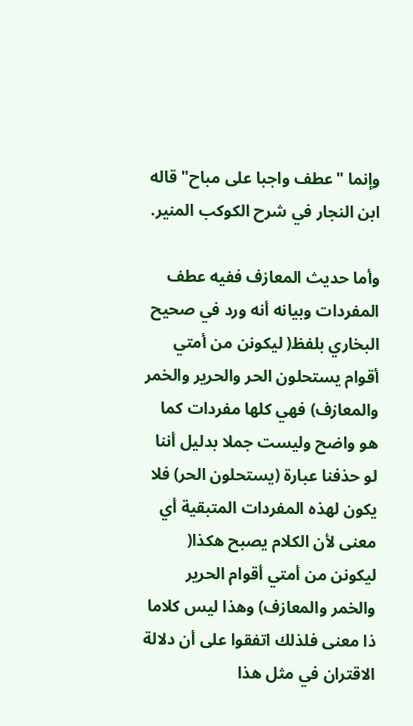وإنما "عطف واجبا على مباح" قاله ابن النجار في شرح الكوكب المنير.

وأما حديث المعازف ففيه عطف المفردات وبيانه أنه ورد في صحيح البخاري بلفظ( ليكونن من أمتي أقوام يستحلون الحر والحرير والخمر والمعازف) فهي كلها مفردات كما هو واضح وليست جملا بدليل أننا لو حذفنا عبارة (يستحلون الحر) فلا يكون لهذه المفردات المتبقية أي معنى لأن الكلام يصبح هكذا( ليكونن من أمتي أقوام الحرير والخمر والمعازف) وهذا ليس كلاما ذا معنى فلذلك اتفقوا على أن دلالة الاقتران في مثل هذا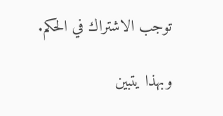توجب الاشتراك في الحكم.

وبهذا يتبين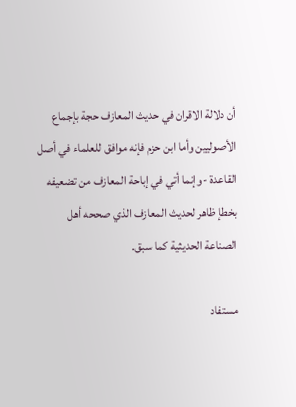أن دلالة الاقران في حديث المعازف حجة بإجماع الأصوليين وأما ابن حزم فإنه موافق للعلماء في أصل القاعدة -وإنما أتي في إباحة المعازف من تضعيفه بخطإ ظاهر لحديث المعازف الذي صححه أهل الصناعة الحديثية كما سبق.

مستفاد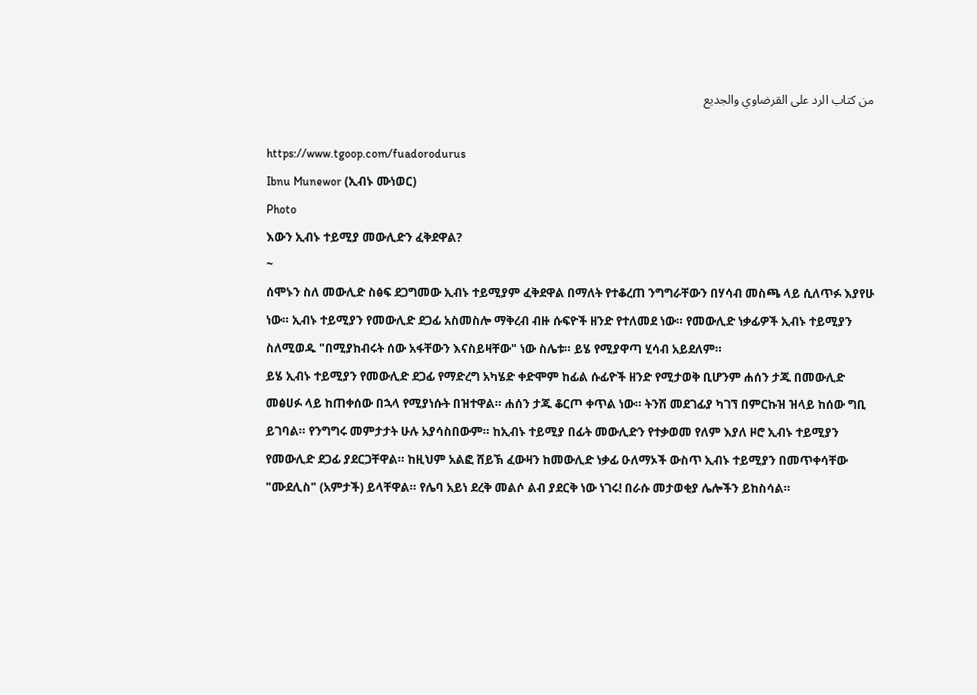من كتاب الرد على القرضاوي والجديع

https://www.tgoop.com/fuadorodurus
Ibnu Munewor (ኢብኑ ሙነወር)
Photo
እውን ኢብኑ ተይሚያ መውሊድን ፈቅደዋል?
~
ሰሞኑን ስለ መውሊድ ስፅፍ ደጋግመው ኢብኑ ተይሚያም ፈቅደዋል በማለት የተቆረጠ ንግግራቸውን በሃሳብ መስጫ ላይ ሲለጥፉ እያየሁ ነው። ኢብኑ ተይሚያን የመውሊድ ደጋፊ አስመስሎ ማቅረብ ብዙ ሱፍዮች ዘንድ የተለመደ ነው። የመውሊድ ነቃፊዎች ኢብኑ ተይሚያን ስለሚወዱ "በሚያከብሩት ሰው አፋቸውን እናስይዛቸው" ነው ስሌቱ። ይሄ የሚያዋጣ ሂሳብ አይደለም።
ይሄ ኢብኑ ተይሚያን የመውሊድ ደጋፊ የማድረግ አካሄድ ቀድሞም ከፊል ሱፊዮች ዘንድ የሚታወቅ ቢሆንም ሐሰን ታጁ በመውሊድ መፅሀፉ ላይ ከጠቀሰው በኋላ የሚያነሱት በዝተዋል። ሐሰን ታጁ ቆርጦ ቀጥል ነው። ትንሽ መደገፊያ ካገኘ በምርኩዝ ዝላይ ከሰው ግቢ ይገባል። የንግግሩ መምታታት ሁሉ አያሳስበውም። ከኢብኑ ተይሚያ በፊት መውሊድን የተቃወመ የለም እያለ ዞሮ ኢብኑ ተይሚያን የመውሊድ ደጋፊ ያደርጋቸዋል። ከዚህም አልፎ ሸይኽ ፈውዛን ከመውሊድ ነቃፊ ዑለማኦች ውስጥ ኢብኑ ተይሚያን በመጥቀሳቸው "ሙደሊስ" (አምታች) ይላቸዋል። የሌባ አይነ ደረቅ መልሶ ልብ ያደርቅ ነው ነገሩ! በራሱ መታወቂያ ሌሎችን ይከስሳል።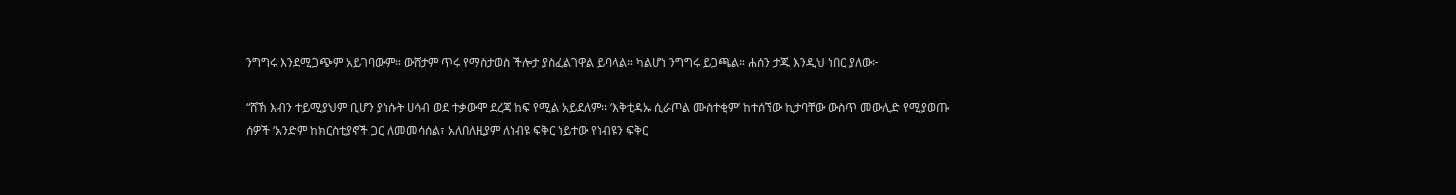ንግግሩ እንደሚጋጭም አይገባውም። ውሸታም ጥሩ የማስታወስ ችሎታ ያስፈልገዋል ይባላል። ካልሆነ ንግግሩ ይጋጫል። ሐሰን ታጁ እንዲህ ነበር ያለው፦

“ሸኽ እብን ተይሚያህም ቢሆን ያነሱት ሀሳብ ወደ ተቃውሞ ደረጃ ከፍ የሚል አይደለም፡፡ ‘እቅቲዳኡ ሲራጦል ሙስተቂም’ ከተሰኘው ኪታባቸው ውስጥ መውሊድ የሚያወጡ ሰዎች ‘አንድም ከክርስቲያኖች ጋር ለመመሳሰል፣ አለበለዚያም ለነብዩ ፍቅር ነይተው የነብዩን ፍቅር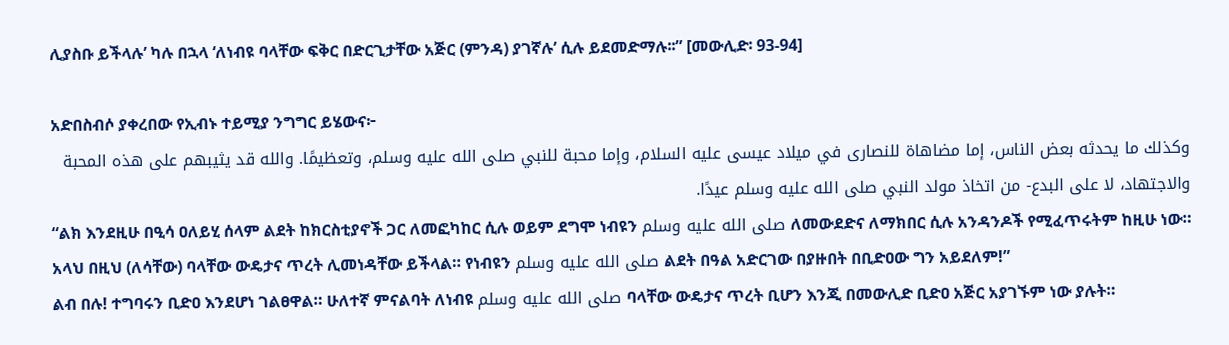ሊያስቡ ይችላሉ’ ካሉ በኋላ ‘ለነብዩ ባላቸው ፍቅር በድርጊታቸው አጅር (ምንዳ) ያገኛሉ’ ሲሉ ይደመድማሉ፡፡” [መውሊድ፡ 93-94]

አድበስብሶ ያቀረበው የኢብኑ ተይሚያ ንግግር ይሄውና፦
وكذلك ما يحدثه بعض الناس، إما مضاهاة للنصارى في ميلاد عيسى عليه السلام، وإما محبة للنبي صلى الله عليه وسلم، وتعظيمًا. والله قد يثيبهم على هذه المحبة والاجتهاد، لا على البدع- من اتخاذ مولد النبي صلى الله عليه وسلم عيدًا.
“ልክ እንደዚሁ በዒሳ ዐለይሂ ሰላም ልደት ከክርስቲያኖች ጋር ለመፎካከር ሲሉ ወይም ደግሞ ነብዩን صلى الله عليه وسلم ለመውደድና ለማክበር ሲሉ አንዳንዶች የሚፈጥሩትም ከዚሁ ነው። አላህ በዚህ (ለሳቸው) ባላቸው ውዴታና ጥረት ሊመነዳቸው ይችላል። የነብዩን صلى الله عليه وسلم ልደት በዓል አድርገው በያዙበት በቢድዐው ግን አይደለም!”
ልብ በሉ! ተግባሩን ቢድዐ እንደሆነ ገልፀዋል። ሁለተኛ ምናልባት ለነብዩ صلى الله عليه وسلم ባላቸው ውዴታና ጥረት ቢሆን እንጂ በመውሊድ ቢድዐ አጅር አያገኙም ነው ያሉት።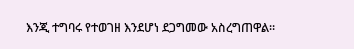እንጂ ተግባሩ የተወገዘ እንደሆነ ደጋግመው አስረግጠዋል።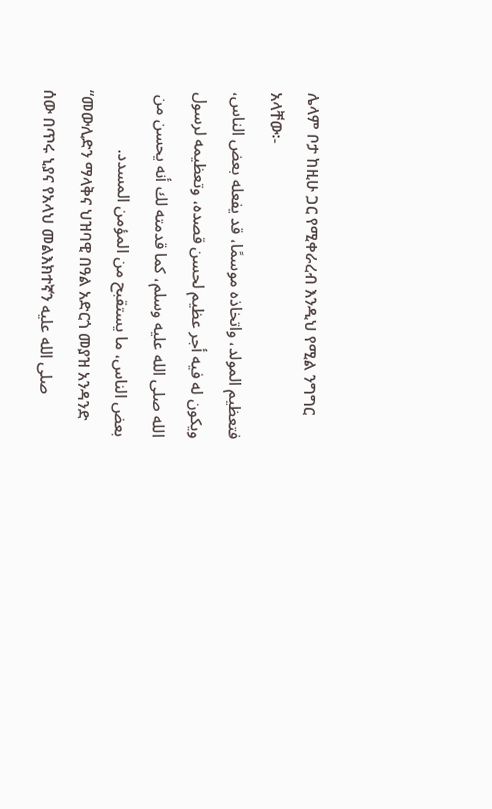ሌላም ቦታ ከዚሁ ጋር የሚቀራረብ እንዲህ የሚል ንግግር አላቸው፡-
فتعظيم المولد، واتخاذه موسمًا، قد يفعله بعض الناس، ويكون له فيه أجر عظيم لحسن قصده، وتعظيمه لرسول الله صلى الله عليه وسلم، كما قدمته لك أنه يحسن من بعض الناس، ما يستقبح من المؤمن المسدد.
“መውሊድን ማላቅና ህዝባዊ በዓል አድርጎ መያዝ አንዳንድ ሰው በጥሩ ኒያና የአላህ መልእክተኛን صلى الله عليه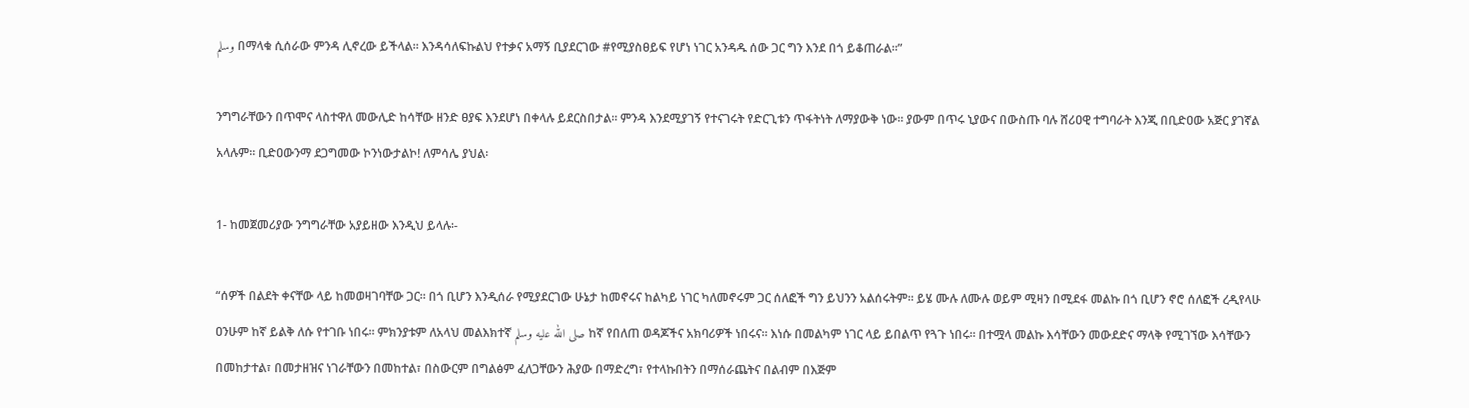وسلم በማላቁ ሲሰራው ምንዳ ሊኖረው ይችላል። እንዳሳለፍኩልህ የተቃና አማኝ ቢያደርገው #የሚያስፀይፍ የሆነ ነገር አንዳዱ ሰው ጋር ግን እንደ በጎ ይቆጠራል።”

ንግግራቸውን በጥሞና ላስተዋለ መውሊድ ከሳቸው ዘንድ ፀያፍ እንደሆነ በቀላሉ ይደርስበታል፡፡ ምንዳ እንደሚያገኝ የተናገሩት የድርጊቱን ጥፋትነት ለማያውቅ ነው፡፡ ያውም በጥሩ ኒያውና በውስጡ ባሉ ሸሪዐዊ ተግባራት እንጂ በቢድዐው አጅር ያገኛል አላሉም። ቢድዐውንማ ደጋግመው ኮንነውታልኮ! ለምሳሌ ያህል፡

1- ከመጀመሪያው ንግግራቸው አያይዘው እንዲህ ይላሉ፡-

“ሰዎች በልደት ቀናቸው ላይ ከመወዛገባቸው ጋር። በጎ ቢሆን እንዲሰራ የሚያደርገው ሁኔታ ከመኖሩና ከልካይ ነገር ካለመኖሩም ጋር ሰለፎች ግን ይህንን አልሰሩትም። ይሄ ሙሉ ለሙሉ ወይም ሚዛን በሚደፋ መልኩ በጎ ቢሆን ኖሮ ሰለፎች ረዲየላሁ ዐንሁም ከኛ ይልቅ ለሱ የተገቡ ነበሩ። ምክንያቱም ለአላህ መልእክተኛ صلى الله عليه وسلم ከኛ የበለጠ ወዳጆችና አክባሪዎች ነበሩና። እነሱ በመልካም ነገር ላይ ይበልጥ የጓጉ ነበሩ። በተሟላ መልኩ እሳቸውን መውደድና ማላቅ የሚገኘው እሳቸውን በመከታተል፣ በመታዘዝና ነገራቸውን በመከተል፣ በስውርም በግልፅም ፈለጋቸውን ሕያው በማድረግ፣ የተላኩበትን በማሰራጨትና በልብም በእጅም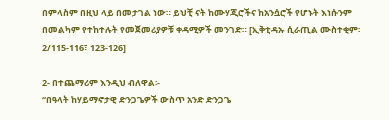በምላስም በዚህ ላይ በመታገል ነው። ይህቺ ናት ከሙሃጂሮችና ከአንሷሮች የሆኑት እነሱንም በመልካም የተከተሉት የመጀመሪያዎቹ ቀዳሚዎች መንገድ። [ኢቅቲዳኡ ሲራጢል ሙስተቂም፡ 2/115-116፣ 123-126]

2- በተጨማሪም እንዲህ ብለዋል፡-
“በዓላት ከሃይማኖታዊ ድንጋጌዎች ውስጥ አንድ ድንጋጌ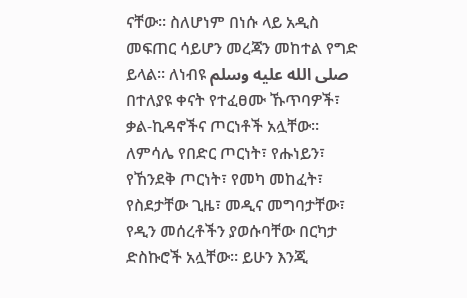ናቸው። ስለሆነም በነሱ ላይ አዲስ መፍጠር ሳይሆን መረጃን መከተል የግድ ይላል። ለነብዩ صلى الله عليه وسلم በተለያዩ ቀናት የተፈፀሙ ኹጥባዎች፣ ቃል-ኪዳኖችና ጦርነቶች አሏቸው። ለምሳሌ የበድር ጦርነት፣ የሑነይን፣ የኸንደቅ ጦርነት፣ የመካ መከፈት፣ የስደታቸው ጊዜ፣ መዲና መግባታቸው፣ የዲን መሰረቶችን ያወሱባቸው በርካታ ድስኩሮች አሏቸው። ይሁን እንጂ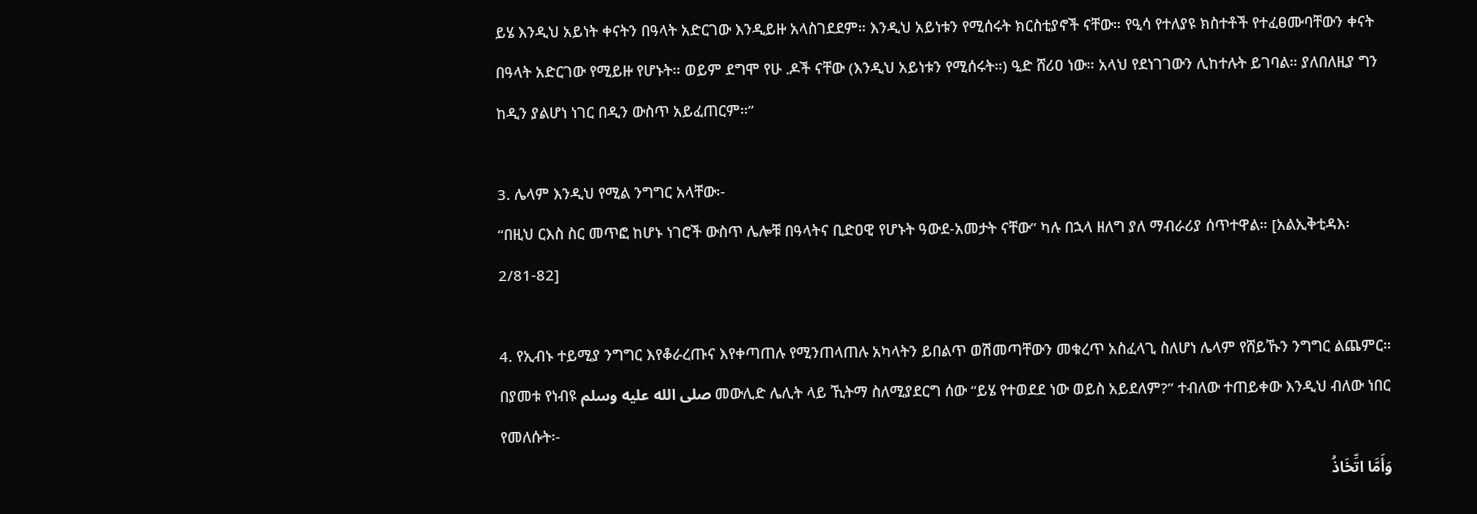ይሄ እንዲህ አይነት ቀናትን በዓላት አድርገው እንዲይዙ አላስገደደም። እንዲህ አይነቱን የሚሰሩት ክርስቲያኖች ናቸው። የዒሳ የተለያዩ ክስተቶች የተፈፀሙባቸውን ቀናት በዓላት አድርገው የሚይዙ የሆኑት። ወይም ደግሞ የሁ .ዶች ናቸው (እንዲህ አይነቱን የሚሰሩት።) ዒድ ሸሪዐ ነው። አላህ የደነገገውን ሊከተሉት ይገባል። ያለበለዚያ ግን ከዲን ያልሆነ ነገር በዲን ውስጥ አይፈጠርም።”

3. ሌላም እንዲህ የሚል ንግግር አላቸው፡-
“በዚህ ርእስ ስር መጥፎ ከሆኑ ነገሮች ውስጥ ሌሎቹ በዓላትና ቢድዐዊ የሆኑት ዓውደ-አመታት ናቸው” ካሉ በኋላ ዘለግ ያለ ማብራሪያ ሰጥተዋል። [አልኢቅቲዳእ፡ 2/81-82]

4. የኢብኑ ተይሚያ ንግግር እየቆራረጡና እየቀጣጠሉ የሚንጠላጠሉ አካላትን ይበልጥ ወሽመጣቸውን መቁረጥ አስፈላጊ ስለሆነ ሌላም የሸይኹን ንግግር ልጨምር። በያመቱ የነብዩ صلى الله عليه وسلم መውሊድ ሌሊት ላይ ኺትማ ስለሚያደርግ ሰው “ይሄ የተወደደ ነው ወይስ አይደለም?” ተብለው ተጠይቀው እንዲህ ብለው ነበር የመለሱት፡-
وَأَمَّا اتِّخَاذُ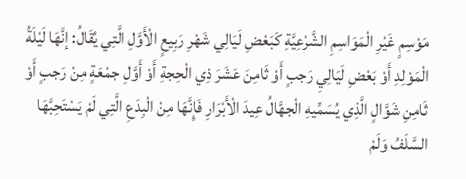مَوْسِمٍ غَيْرِ الْمَوَاسِمِ الشَّرْعِيَّةِ كَبَعْضِ لَيَالِي شَهْرِ رَبِيعٍ الْأَوَّلِ الَّتِي يُقَالُ: إنَّهَا لَيْلَةُ الْمَوْلِدِ أَوْ بَعْضِ لَيَالِيِ رَجبٍ أَوْ ثَامِنَ عَشَرَ ذِي الْحِجةِ أَوْ أَوَّلِ جمْعَةٍ مِنْ رَجبٍ أَوْ ثَامِنِ شَوَّالٍ الَّذِي يُسَمِّيهِ الْجهَّالُ عِيدَ الْأَبْرَارِ فَإِنَّهَا مِنْ الْبِدَعِ الَّتِي لَمْ يَسْتَحِبَّهَا السَّلَفُ وَلَمْ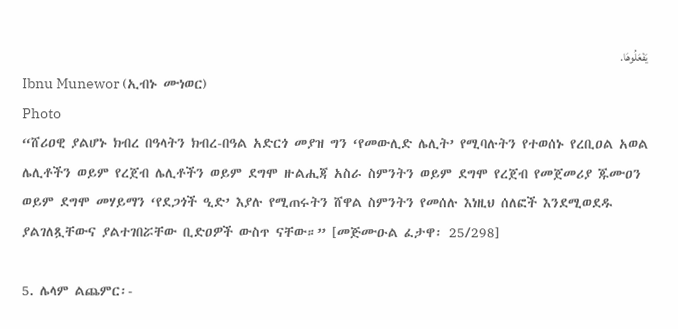يَفْعَلُوهَا.
Ibnu Munewor (ኢብኑ ሙነወር)
Photo
“ሸሪዐዊ ያልሆኑ ክብረ በዓላትን ክብረ-በዓል አድርጎ መያዝ ግን ‘የመውሊድ ሌሊት’ የሚባሉትን የተወሰኑ የረቢዐል አወል ሌሊቶችን ወይም የረጀብ ሌሊቶችን ወይም ደግሞ ዙልሒጃ አስራ ስምንትን ወይም ደግሞ የረጀብ የመጀመሪያ ጁሙዐን ወይም ደግሞ መሃይማን ‘የደጋጎች ዒድ’ እያሉ የሚጠሩትን ሸዋል ስምንትን የመሰሉ እነዚህ ሰለፎች እንደሚወደዱ ያልገለጿቸውና ያልተገበሯቸው ቢድዐዎች ውስጥ ናቸው።” [መጅሙዑል ፈታዋ፡ 25/298]

5. ሌላም ልጨምር፡-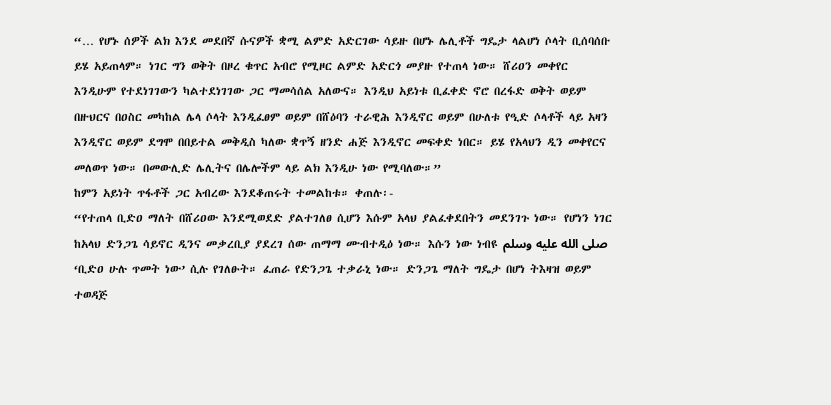“… የሆኑ ሰዎች ልክ እንደ መደበኛ ሱናዎች ቋሚ ልምድ አድርገው ሳይዙ በሆኑ ሌሊቶች ግዴታ ላልሆነ ሶላት ቢሰባሰቡ ይሄ አይጠላም። ነገር ግን ወቅት በዞረ ቁጥር አብሮ የሚዞር ልምድ አድርጎ መያዙ የተጠላ ነው። ሸሪዐን መቀየር እንዲሁም የተደነገገውን ካልተደነገገው ጋር ማመሳሰል አለውና። እንዲህ አይነቱ ቢፈቀድ ኖሮ በረፋድ ወቅት ወይም በዙህርና በዐስር መካከል ሌላ ሶላት እንዲፈፀም ወይም በሸዕባን ተራዊሕ እንዲኖር ወይም በሁለቱ የዒድ ሶላቶች ላይ አዛን እንዲኖር ወይም ደግሞ በበይተል መቅዲስ ካለው ቋጥኝ ዘንድ ሐጅ እንዲኖር መፍቀድ ነበር። ይሄ የአላህን ዲን መቀየርና መለወጥ ነው። በመውሊድ ሌሊትና በሌሎችም ላይ ልክ እንዲሁ ነው የሚባለው።”
ከምን አይነት ጥፋቶች ጋር አብረው እንደቆጠሩት ተመልከቱ። ቀጠሉ፡-
“የተጠላ ቢድዐ ማለት በሸሪዐው እንደሚወደድ ያልተገለፀ ሲሆን እሱም አላህ ያልፈቀደበትን መደንገጉ ነው። የሆነን ነገር ከአላህ ድንጋጌ ሳይኖር ዲንና መቃረቢያ ያደረገ ሰው ጠማማ ሙብተዲዕ ነው። እሱን ነው ነብዩ صلى الله عليه وسلم ‘ቢድዐ ሁሉ ጥመት ነው’ ሲሉ የገለፁት። ፈጠራ የድንጋጌ ተቃራኒ ነው። ድንጋጌ ማለት ግዴታ በሆነ ትእዛዝ ወይም ተወዳጅ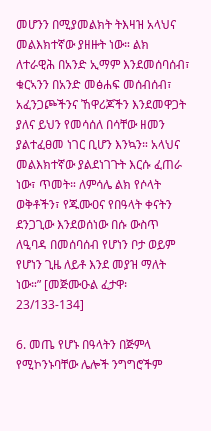መሆንን በሚያመልክት ትእዛዝ አላህና መልእክተኛው ያዘዙት ነው። ልክ ለተራዊሕ በአንድ ኢማም እንደመሰባሰብ፣ ቁርኣንን በአንድ መፅሐፍ መሰብሰብ፣ አፈንጋጮችንና ኸዋሪጆችን እንደመዋጋት ያለና ይህን የመሳሰለ በሳቸው ዘመን ያልተፈፀመ ነገር ቢሆን እንኳን። አላህና መልእክተኛው ያልደነገጉት እርሱ ፈጠራ ነው፣ ጥመት። ለምሳሌ ልክ የሶላት ወቅቶችን፣ የጁሙዐና የበዓላት ቀናትን ደንጋጊው እንደወሰነው በሱ ውስጥ ለዒባዳ በመሰባሰብ የሆነን ቦታ ወይም የሆነን ጊዜ ለይቶ እንደ መያዝ ማለት ነው።” [መጅሙዑል ፈታዋ፡ 23/133-134]

6. መጤ የሆኑ በዓላትን በጅምላ የሚኮንኑባቸው ሌሎች ንግግሮችም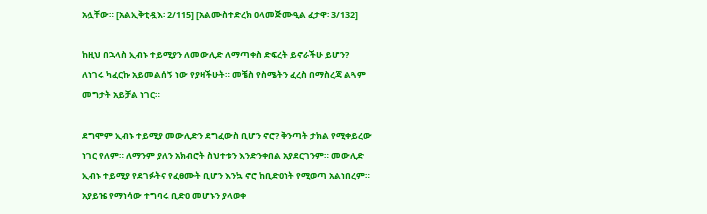አሏቸው። [አልኢቅቲዷእ፡ 2/115] [አልሙስተድረክ ዐላመጅሙዒል ፈታዋ፡ 3/132]

ከዚህ በኋላስ ኢብኑ ተይሚያን ለመውሊድ ለማጣቀስ ድፍረት ይኖራችሁ ይሆን? ለነገሩ ካፈርኩ አይመልሰኝ ነው የያዛችሁት። መቼስ የስሜትን ፈረስ በማስረጃ ልጓም መግታት አይቻል ነገር።

ደግሞም ኢብኑ ተይሚያ መውሊድን ደግፈውስ ቢሆን ኖሮ? ቅንጣት ታክል የሚቀይረው ነገር የለም። ለማንም ያለን አክብሮት ስህተቱን እንድንቀበል አያደርገንም። መውሊድ ኢብኑ ተይሚያ የደገፉትና የፈፀሙት ቢሆን እንኳ ኖሮ ከቢድዐነት የሚወጣ አልነበረም። አያይዤ የማነሳው ተግባሩ ቢድዐ መሆኑን ያላወቀ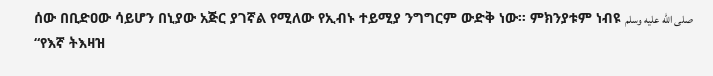ሰው በቢድዐው ሳይሆን በኒያው አጅር ያገኛል የሚለው የኢብኑ ተይሚያ ንግግርም ውድቅ ነው። ምክንያቱም ነብዩ صلى الله عليه وسلم “የእኛ ትእዛዝ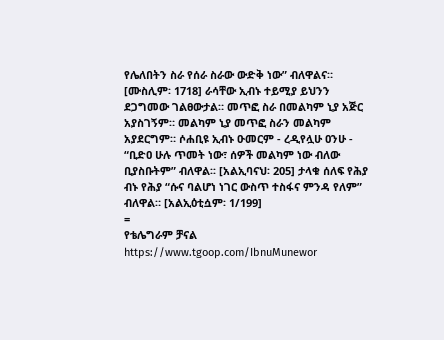የሌለበትን ስራ የሰራ ስራው ውድቅ ነው” ብለዋልና። [ሙስሊም፡ 1718] ራሳቸው ኢብኑ ተይሚያ ይህንን ደጋግመው ገልፀውታል። መጥፎ ስራ በመልካም ኒያ አጅር አያስገኝም። መልካም ኒያ መጥፎ ስራን መልካም አያደርግም። ሶሐቢዩ ኢብኑ ዑመርም - ረዲየሏሁ ዐንሁ - “ቢድዐ ሁሉ ጥመት ነው፣ ሰዎች መልካም ነው ብለው ቢያስቡትም” ብለዋል፡፡ [አልኢባናህ፡ 205] ታላቁ ሰለፍ የሕያ ብኑ የሕያ “ሱና ባልሆነ ነገር ውስጥ ተስፋና ምንዳ የለም” ብለዋል። [አልኢዕቲሷም፡ 1/199]
=
የቴሌግራም ቻናል
https://www.tgoop.com/IbnuMunewor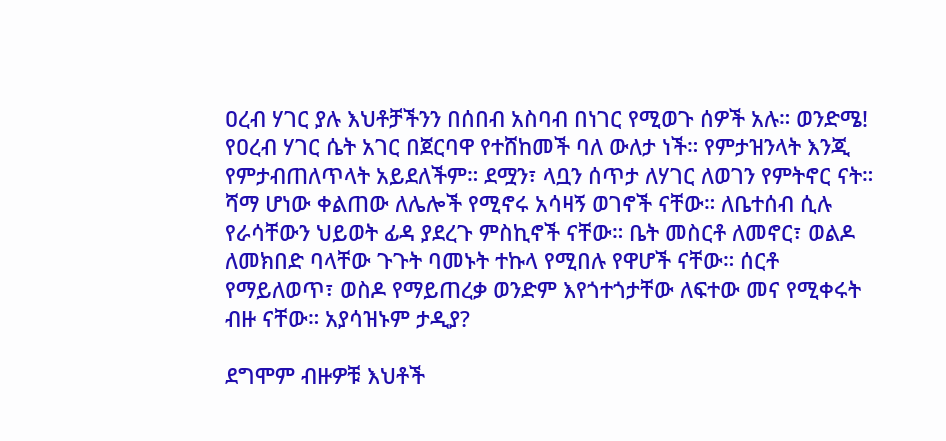ዐረብ ሃገር ያሉ እህቶቻችንን በሰበብ አስባብ በነገር የሚወጉ ሰዎች አሉ። ወንድሜ! የዐረብ ሃገር ሴት አገር በጀርባዋ የተሸከመች ባለ ውለታ ነች። የምታዝንላት እንጂ የምታብጠለጥላት አይደለችም። ደሟን፣ ላቧን ሰጥታ ለሃገር ለወገን የምትኖር ናት። ሻማ ሆነው ቀልጠው ለሌሎች የሚኖሩ አሳዛኝ ወገኖች ናቸው። ለቤተሰብ ሲሉ የራሳቸውን ህይወት ፊዳ ያደረጉ ምስኪኖች ናቸው። ቤት መስርቶ ለመኖር፣ ወልዶ ለመክበድ ባላቸው ጉጉት ባመኑት ተኩላ የሚበሉ የዋሆች ናቸው። ሰርቶ የማይለወጥ፣ ወስዶ የማይጠረቃ ወንድም እየጎተጎታቸው ለፍተው መና የሚቀሩት ብዙ ናቸው። አያሳዝኑም ታዲያ?

ደግሞም ብዙዎቹ እህቶች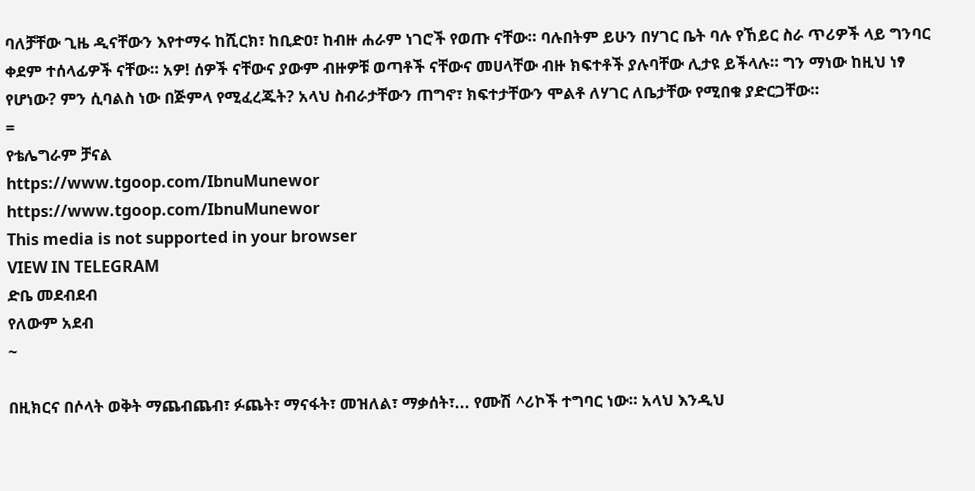ባለቻቸው ጊዜ ዲናቸውን እየተማሩ ከሺርክ፣ ከቢድዐ፣ ከብዙ ሐራም ነገሮች የወጡ ናቸው። ባሉበትም ይሁን በሃገር ቤት ባሉ የኸይር ስራ ጥሪዎች ላይ ግንባር ቀደም ተሰላፊዎች ናቸው። አዎ! ሰዎች ናቸውና ያውም ብዙዎቹ ወጣቶች ናቸውና መሀላቸው ብዙ ክፍተቶች ያሉባቸው ሊታዩ ይችላሉ። ግን ማነው ከዚህ ነፃ የሆነው? ምን ሲባልስ ነው በጅምላ የሚፈረጁት? አላህ ስብራታቸውን ጠግኖ፣ ክፍተታቸውን ሞልቶ ለሃገር ለቤታቸው የሚበቁ ያድርጋቸው።
=
የቴሌግራም ቻናል
https://www.tgoop.com/IbnuMunewor
https://www.tgoop.com/IbnuMunewor
This media is not supported in your browser
VIEW IN TELEGRAM
ድቤ መደብደብ
የለውም አደብ
~

በዚክርና በሶላት ወቅት ማጨብጨብ፣ ፉጨት፣ ማናፋት፣ መዝለል፣ ማቃሰት፣... የሙሽ ^ሪኮች ተግባር ነው። አላህ እንዲህ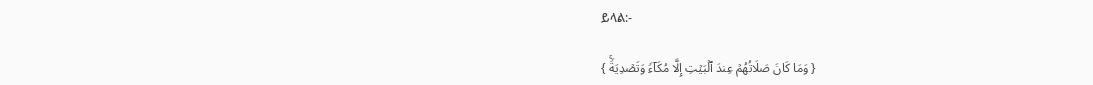ይላል:-

{ وَمَا كَانَ صَلَاتُهُمۡ عِندَ ٱلۡبَیۡتِ إِلَّا مُكَاۤءࣰ وَتَصۡدِیَةࣰۚ }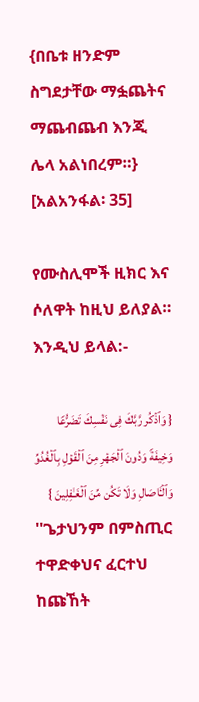{በቤቱ ዘንድም ስግደታቸው ማፏጨትና ማጨብጨብ እንጂ ሌላ አልነበረም።} [አልአንፋል፡ 35]

የሙስሊሞች ዚክር እና ሶለዋት ከዚህ ይለያል። እንዲህ ይላል:-

{ وَٱذۡكُر رَّبَّكَ فِی نَفۡسِكَ تَضَرُّعࣰا وَخِیفَةࣰ وَدُونَ ٱلۡجَهۡرِ مِنَ ٱلۡقَوۡلِ بِٱلۡغُدُوِّ وَٱلۡـَٔاصَالِ وَلَا تَكُن مِّنَ ٱلۡغَـٰفِلِینَ }
''ጌታህንም በምስጢር ተዋድቀህና ፈርተህ ከጩኸት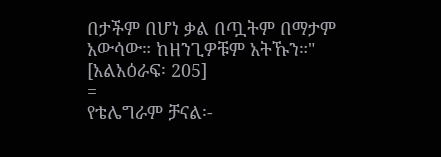በታችም በሆነ ቃል በጧትም በማታም አውሳው። ከዘንጊዎቹም አትኹን።" [አልአዕራፍ፡ 205]
=
የቴሌግራም ቻናል፡-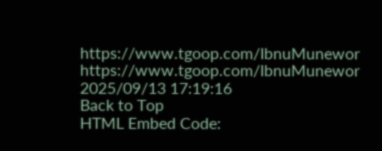https://www.tgoop.com/IbnuMunewor
https://www.tgoop.com/IbnuMunewor
2025/09/13 17:19:16
Back to Top
HTML Embed Code: